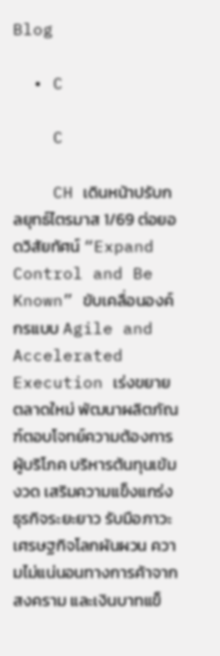Blog

  • C

    C

    CH เดินหน้าปรับกลยุทธ์ไตรมาส 1/69 ต่อยอดวิสัยทัศน์ “Expand Control and Be Known” ขับเคลื่อนองค์กรแบบ Agile and Accelerated Execution เร่งขยายตลาดใหม่ พัฒนาผลิตภัณฑ์ตอบโจทย์ความต้องการผู้บริโภค บริหารต้นทุนเข้มงวด เสริมความแข็งแกร่งธุรกิจระยะยาว รับมือภาวะเศรษฐกิจโลกผันผวน ความไม่แน่นอนทางการค้าจากสงคราม และเงินบาทแข็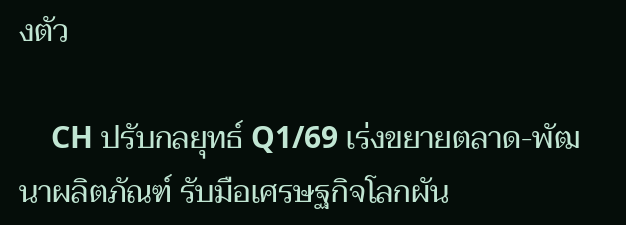งตัว

    CH ปรับกลยุทธ์ Q1/69 เร่งขยายตลาด-พัฒนาผลิตภัณฑ์ รับมือเศรษฐกิจโลกผัน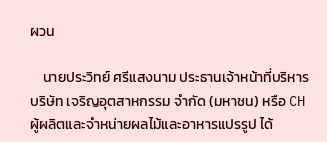ผวน

    นายประวิทย์ ศรีแสงนาม ประธานเจ้าหน้าที่บริหาร บริษัท เจริญอุตสาหกรรม จำกัด (มหาชน) หรือ CH ผู้ผลิตและจำหน่ายผลไม้และอาหารแปรรูป ได้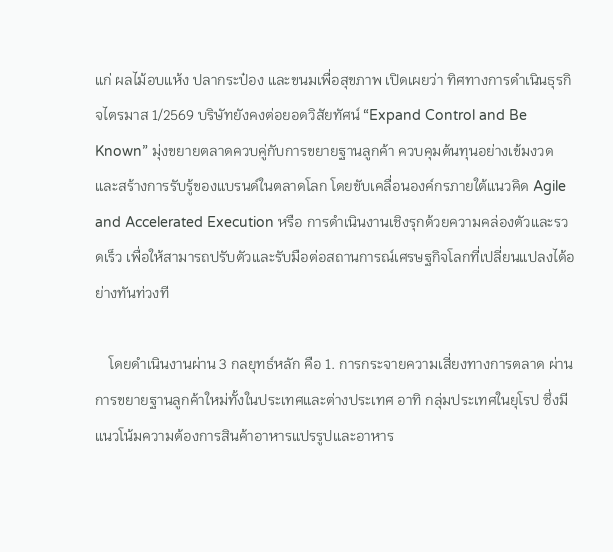แก่ ผลไม้อบแห้ง ปลากระป๋อง และขนมเพื่อสุขภาพ เปิดเผยว่า ทิศทางการดำเนินธุรกิจไตรมาส 1/2569 บริษัทยังคงต่อยอดวิสัยทัศน์ “Expand Control and Be Known” มุ่งขยายตลาดควบคู่กับการขยายฐานลูกค้า ควบคุมต้นทุนอย่างเข้มงวด และสร้างการรับรู้ของแบรนด์ในตลาดโลก โดยขับเคลื่อนองค์กรภายใต้แนวคิด Agile and Accelerated Execution หรือ การดำเนินงานเชิงรุกด้วยความคล่องตัวและรวดเร็ว เพื่อให้สามารถปรับตัวและรับมือต่อสถานการณ์เศรษฐกิจโลกที่เปลี่ยนแปลงได้อย่างทันท่วงที

    โดยดำเนินงานผ่าน 3 กลยุทธ์หลัก คือ 1. การกระจายความเสี่ยงทางการตลาด ผ่านการขยายฐานลูกค้าใหม่ทั้งในประเทศและต่างประเทศ อาทิ กลุ่มประเทศในยุโรป ซึ่งมีแนวโน้มความต้องการสินค้าอาหารแปรรูปและอาหาร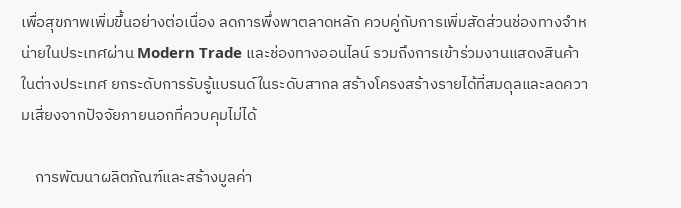เพื่อสุขภาพเพิ่มขึ้นอย่างต่อเนื่อง ลดการพึ่งพาตลาดหลัก ควบคู่กับการเพิ่มสัดส่วนช่องทางจำหน่ายในประเทศผ่าน Modern Trade และช่องทางออนไลน์ รวมถึงการเข้าร่วมงานแสดงสินค้าในต่างประเทศ ยกระดับการรับรู้แบรนด์ในระดับสากล สร้างโครงสร้างรายได้ที่สมดุลและลดความเสี่ยงจากปัจจัยภายนอกที่ควบคุมไม่ได้

    การพัฒนาผลิตภัณฑ์และสร้างมูลค่า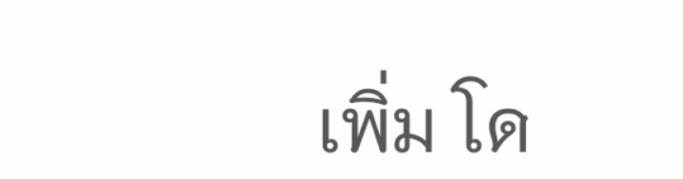เพิ่ม โด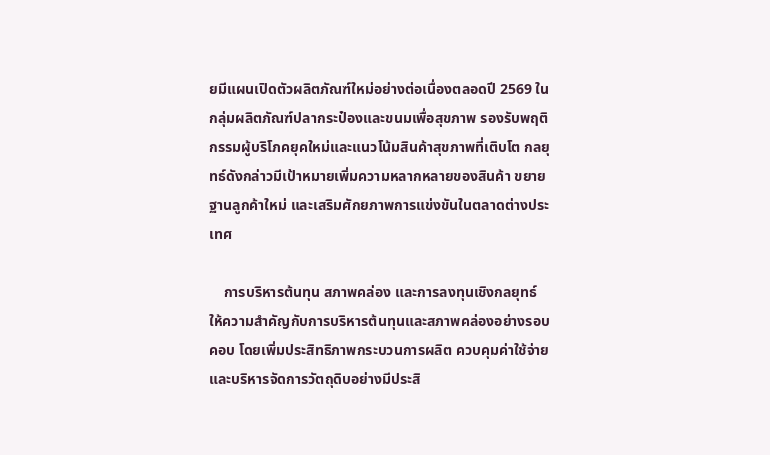ยมีแผนเปิดตัวผลิตภัณฑ์ใหม่อย่างต่อเนื่องตลอดปี 2569 ในกลุ่มผลิตภัณฑ์ปลากระป๋องและขนมเพื่อสุขภาพ รองรับพฤติกรรมผู้บริโภคยุคใหม่และแนวโน้มสินค้าสุขภาพที่เติบโต กลยุทธ์ดังกล่าวมีเป้าหมายเพิ่มความหลากหลายของสินค้า ขยายฐานลูกค้าใหม่ และเสริมศักยภาพการแข่งขันในตลาดต่างประเทศ

    การบริหารต้นทุน สภาพคล่อง และการลงทุนเชิงกลยุทธ์ ให้ความสำคัญกับการบริหารต้นทุนและสภาพคล่องอย่างรอบคอบ โดยเพิ่มประสิทธิภาพกระบวนการผลิต ควบคุมค่าใช้จ่าย และบริหารจัดการวัตถุดิบอย่างมีประสิ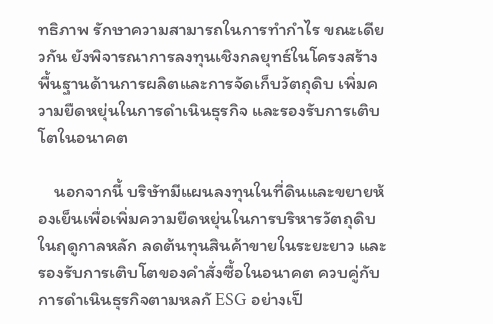ทธิภาพ รักษาความสามารถในการทำกำไร ขณะเดียวกัน ยังพิจารณาการลงทุนเชิงกลยุทธ์ในโครงสร้างพื้นฐานด้านการผลิตและการจัดเก็บวัตถุดิบ เพิ่มความยืดหยุ่นในการดำเนินธุรกิจ และรองรับการเติบโตในอนาคต

    นอกจากนี้ บริษัทมีแผนลงทุนในที่ดินและขยายห้องเย็นเพื่อเพิ่มความยืดหยุ่นในการบริหารวัตถุดิบในฤดูกาลหลัก ลดต้นทุนสินค้าขายในระยะยาว และรองรับการเติบโตของคำสั่งซื้อในอนาคต ควบคู่กับการดำเนินธุรกิจตามหลกั ESG อย่างเป็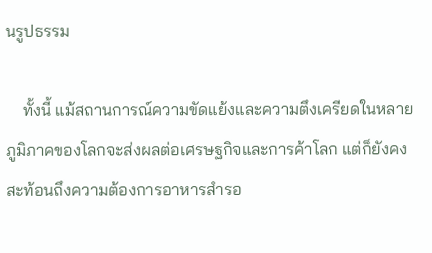นรูปธรรม

    ทั้งนี้ แม้สถานการณ์ความขัดแย้งและความตึงเครียดในหลายภูมิภาคของโลกจะส่งผลต่อเศรษฐกิจและการค้าโลก แต่ก็ยังคงสะท้อนถึงความต้องการอาหารสำรอ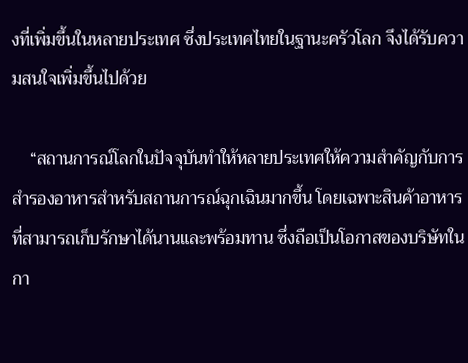งที่เพิ่มขึ้นในหลายประเทศ ซึ่งประเทศไทยในฐานะครัวโลก จึงได้รับความสนใจเพิ่มขึ้นไปด้วย

    “สถานการณ์โลกในปัจจุบันทำให้หลายประเทศให้ความสำคัญกับการสำรองอาหารสำหรับสถานการณ์ฉุกเฉินมากขึ้น โดยเฉพาะสินค้าอาหารที่สามารถเก็บรักษาได้นานและพร้อมทาน ซึ่งถือเป็นโอกาสของบริษัทในกา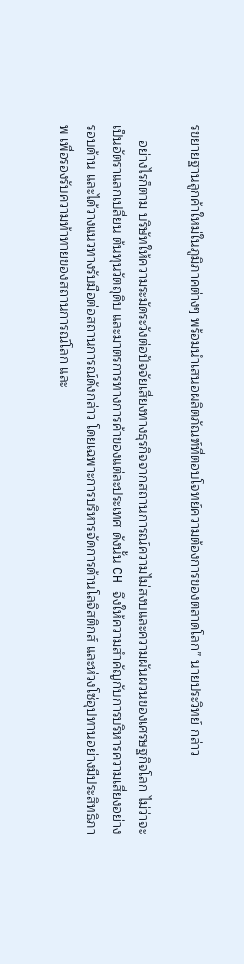รขยายฐานลูกค้าใหม่ในภูมิภาคต่างๆ พร้อมนำเสนอผลิตภัณฑ์ที่ตอบโจทย์ความต้องการของตลาดโลก” นายประวิทย์ กล่าว

    อย่างไรก็ตาม บริษัทให้ความระมัดระวังต่อปัจจัยเสี่ยงทางธุรกิจจากสถานการณ์ความไม่สงบและความผันผวนของเศรษฐกิจโลก ไม่ว่าจะเป็นอัตราแลกเปลี่ยน ต้นทุนวัตถุดิบ และมาตรการทางการค้าของแต่ละประเทศ ดังนั้น CH จึงให้ความสำคัญกับการบริหารความเสี่ยงอย่างรอบด้าน และได้วางแนวทางรับมือต่อสถานการณ์ดังกล่าว โดยเฉพาะการบริหารจัดการด้านโลจิสติกส์ และห่วงโซ่อุปทานอย่างมีประสิทธิภาพ เพื่อรองรับความท้าทายของสถานการณ์โลก และ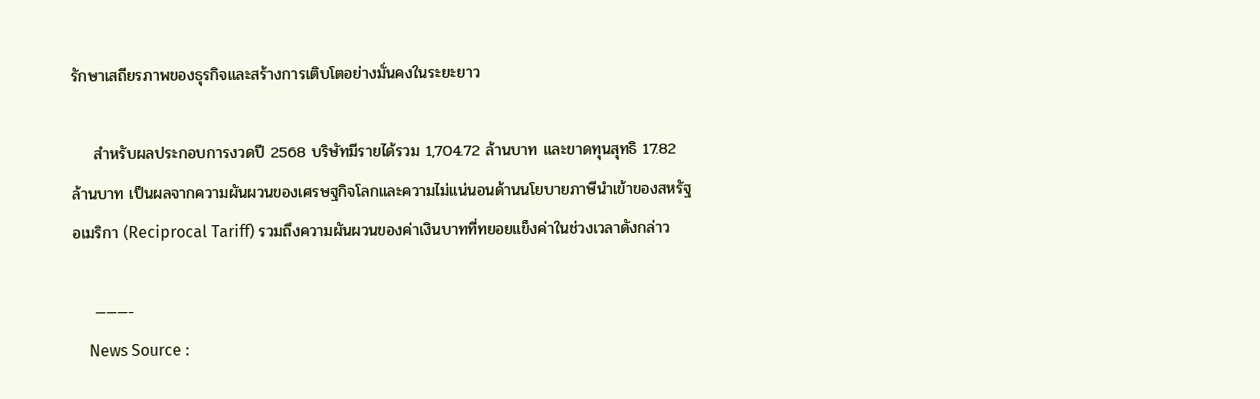รักษาเสถียรภาพของธุรกิจและสร้างการเติบโตอย่างมั่นคงในระยะยาว

    สำหรับผลประกอบการงวดปี 2568 บริษัทมีรายได้รวม 1,704.72 ล้านบาท และขาดทุนสุทธิ 17.82 ล้านบาท เป็นผลจากความผันผวนของเศรษฐกิจโลกและความไม่แน่นอนด้านนโยบายภาษีนำเข้าของสหรัฐอเมริกา (Reciprocal Tariff) รวมถึงความผันผวนของค่าเงินบาทที่ทยอยแข็งค่าในช่วงเวลาดังกล่าว

    ———-
    News Source :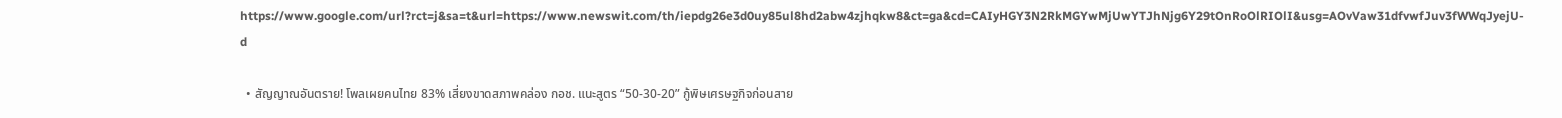https://www.google.com/url?rct=j&sa=t&url=https://www.newswit.com/th/iepdg26e3d0uy85ul8hd2abw4zjhqkw8&ct=ga&cd=CAIyHGY3N2RkMGYwMjUwYTJhNjg6Y29tOnRoOlRIOlI&usg=AOvVaw31dfvwfJuv3fWWqJyejU-d

  • สัญญาณอันตราย! โพลเผยคนไทย 83% เสี่ยงขาดสภาพคล่อง กอช. แนะสูตร “50-30-20” กู้พิษเศรษฐกิจก่อนสาย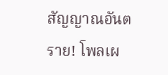สัญญาณอันตราย! โพลเผ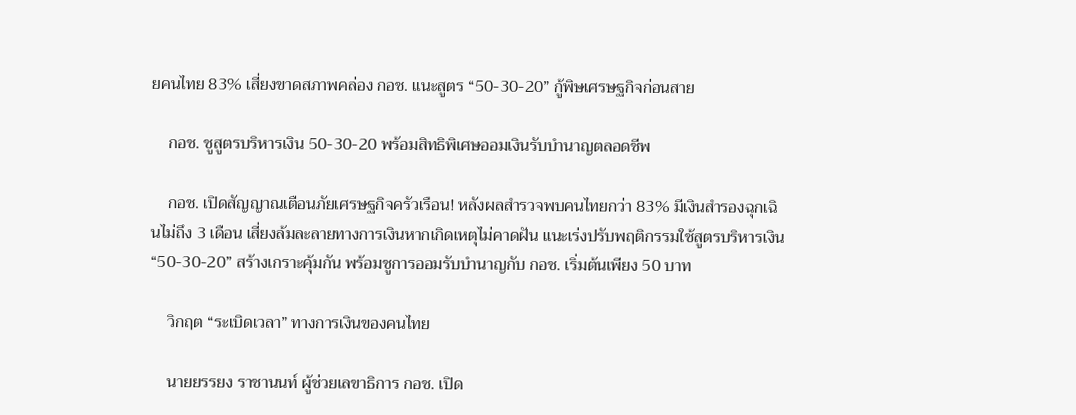ยคนไทย 83% เสี่ยงขาดสภาพคล่อง กอช. แนะสูตร “50-30-20” กู้พิษเศรษฐกิจก่อนสาย

    กอช. ชูสูตรบริหารเงิน 50-30-20 พร้อมสิทธิพิเศษออมเงินรับบำนาญตลอดชีพ

    กอช. เปิดสัญญาณเตือนภัยเศรษฐกิจครัวเรือน! หลังผลสำรวจพบคนไทยกว่า 83% มีเงินสำรองฉุกเฉินไม่ถึง 3 เดือน เสี่ยงล้มละลายทางการเงินหากเกิดเหตุไม่คาดฝัน แนะเร่งปรับพฤติกรรมใช้สูตรบริหารเงิน “50-30-20” สร้างเกราะคุ้มกัน พร้อมชูการออมรับบำนาญกับ กอช. เริ่มต้นเพียง 50 บาท

    วิกฤต “ระเบิดเวลา” ทางการเงินของคนไทย

    นายยรรยง ราชานนท์ ผู้ช่วยเลขาธิการ กอช. เปิด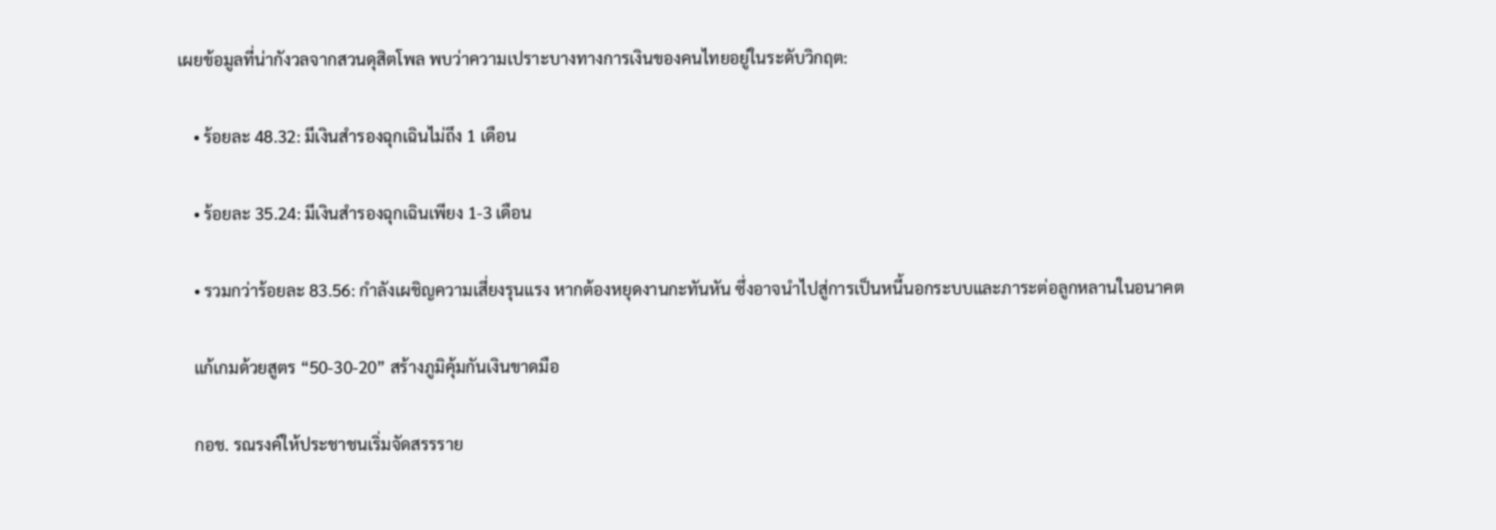เผยข้อมูลที่น่ากังวลจากสวนดุสิตโพล พบว่าความเปราะบางทางการเงินของคนไทยอยู่ในระดับวิกฤต:

    • ร้อยละ 48.32: มีเงินสำรองฉุกเฉินไม่ถึง 1 เดือน

    • ร้อยละ 35.24: มีเงินสำรองฉุกเฉินเพียง 1-3 เดือน

    • รวมกว่าร้อยละ 83.56: กำลังเผชิญความเสี่ยงรุนแรง หากต้องหยุดงานกะทันหัน ซึ่งอาจนำไปสู่การเป็นหนี้นอกระบบและภาระต่อลูกหลานในอนาคต

    แก้เกมด้วยสูตร “50-30-20” สร้างภูมิคุ้มกันเงินขาดมือ

    กอช. รณรงค์ให้ประชาชนเริ่มจัดสรรราย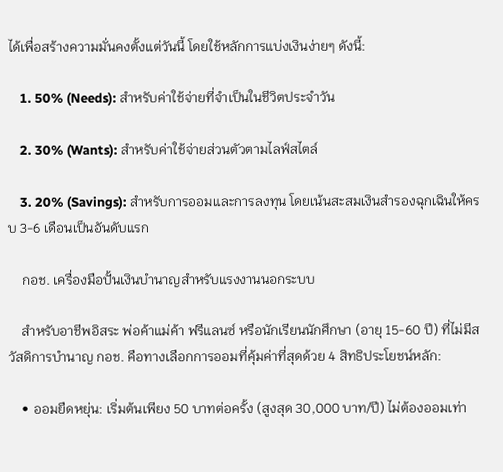ได้เพื่อสร้างความมั่นคงตั้งแต่วันนี้ โดยใช้หลักการแบ่งเงินง่ายๆ ดังนี้:

    1. 50% (Needs): สำหรับค่าใช้จ่ายที่จำเป็นในชีวิตประจำวัน

    2. 30% (Wants): สำหรับค่าใช้จ่ายส่วนตัวตามไลฟ์สไตล์

    3. 20% (Savings): สำหรับการออมและการลงทุน โดยเน้นสะสมเงินสำรองฉุกเฉินให้ครบ 3-6 เดือนเป็นอันดับแรก

    กอช. เครื่องมือปั้นเงินบำนาญสำหรับแรงงานนอกระบบ

    สำหรับอาชีพอิสระ พ่อค้าแม่ค้า ฟรีแลนซ์ หรือนักเรียนนักศึกษา (อายุ 15-60 ปี) ที่ไม่มีสวัสดิการบำนาญ กอช. คือทางเลือกการออมที่คุ้มค่าที่สุดด้วย 4 สิทธิประโยชน์หลัก:

    • ออมยืดหยุ่น: เริ่มต้นเพียง 50 บาทต่อครั้ง (สูงสุด 30,000 บาท/ปี) ไม่ต้องออมเท่า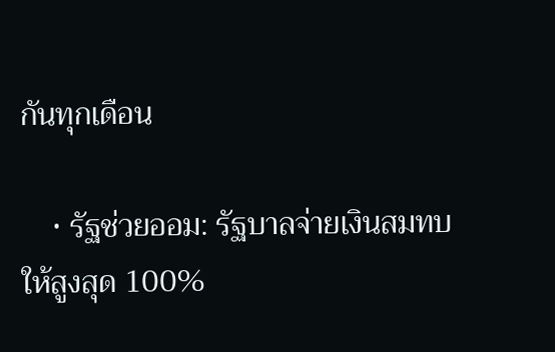กันทุกเดือน

    • รัฐช่วยออม: รัฐบาลจ่ายเงินสมทบให้สูงสุด 100%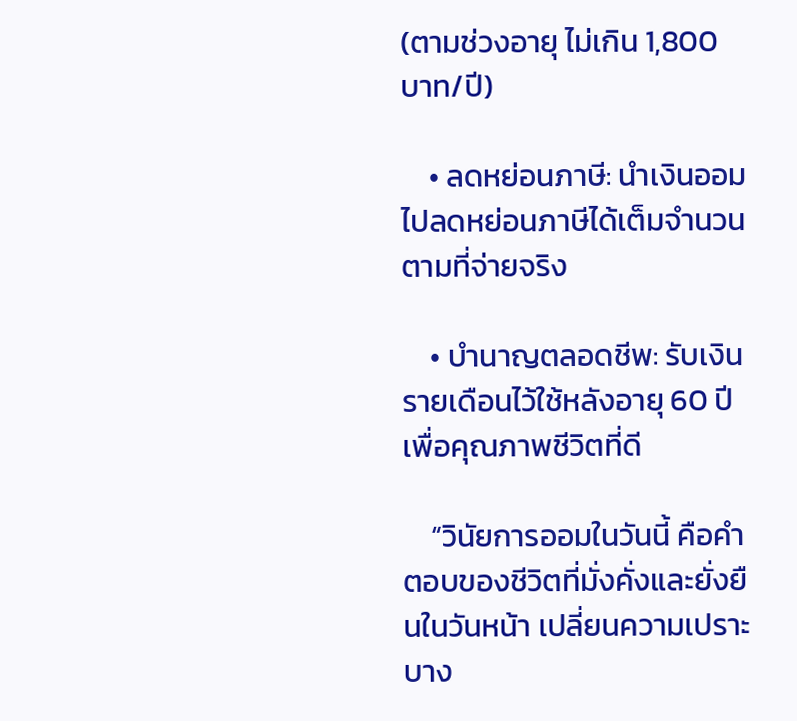(ตามช่วงอายุ ไม่เกิน 1,800 บาท/ปี)

    • ลดหย่อนภาษี: นำเงินออมไปลดหย่อนภาษีได้เต็มจำนวนตามที่จ่ายจริง

    • บำนาญตลอดชีพ: รับเงินรายเดือนไว้ใช้หลังอายุ 60 ปี เพื่อคุณภาพชีวิตที่ดี

    “วินัยการออมในวันนี้ คือคำตอบของชีวิตที่มั่งคั่งและยั่งยืนในวันหน้า เปลี่ยนความเปราะบาง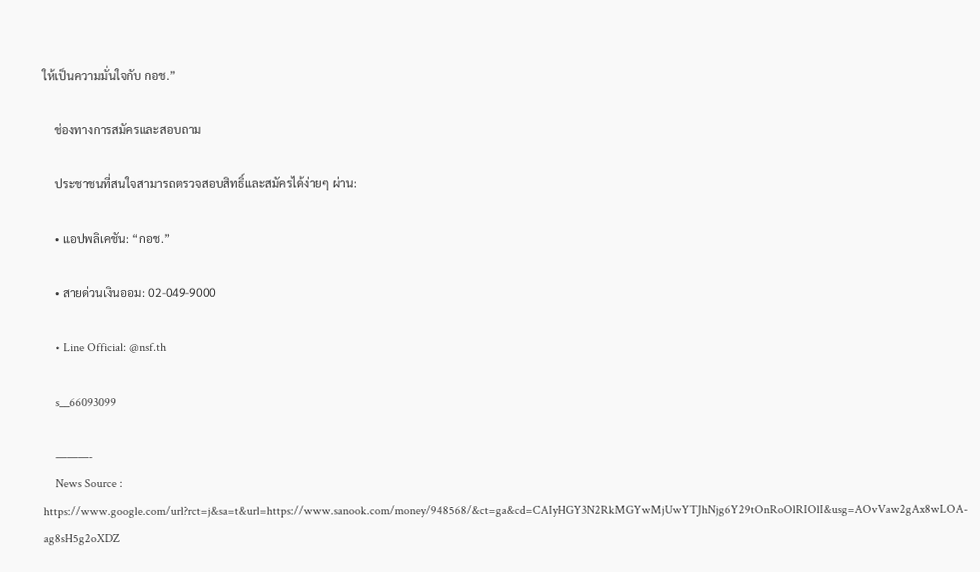ให้เป็นความมั่นใจกับ กอช.”

    ช่องทางการสมัครและสอบถาม

    ประชาชนที่สนใจสามารถตรวจสอบสิทธิ์และสมัครได้ง่ายๆ ผ่าน:

    • แอปพลิเคชัน: “กอช.”

    • สายด่วนเงินออม: 02-049-9000

    • Line Official: @nsf.th

    s__66093099

    ———-
    News Source : https://www.google.com/url?rct=j&sa=t&url=https://www.sanook.com/money/948568/&ct=ga&cd=CAIyHGY3N2RkMGYwMjUwYTJhNjg6Y29tOnRoOlRIOlI&usg=AOvVaw2gAx8wLOA-ag8sH5g2oXDZ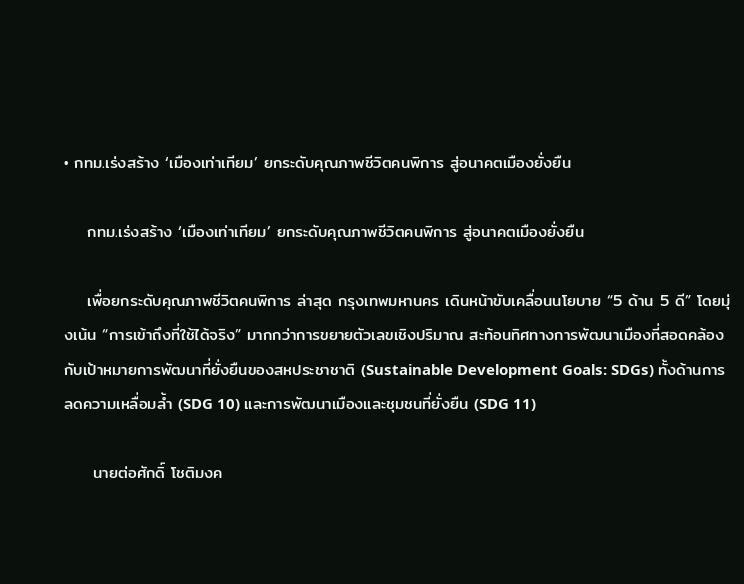• กทม.เร่งสร้าง ‘เมืองเท่าเทียม’ ยกระดับคุณภาพชีวิตคนพิการ สู่อนาคตเมืองยั่งยืน

    กทม.เร่งสร้าง ‘เมืองเท่าเทียม’ ยกระดับคุณภาพชีวิตคนพิการ สู่อนาคตเมืองยั่งยืน

    เพื่อยกระดับคุณภาพชีวิตคนพิการ ล่าสุด กรุงเทพมหานคร เดินหน้าขับเคลื่อนนโยบาย “5 ด้าน 5 ดี” โดยมุ่งเน้น “การเข้าถึงที่ใช้ได้จริง” มากกว่าการขยายตัวเลขเชิงปริมาณ สะท้อนทิศทางการพัฒนาเมืองที่สอดคล้องกับเป้าหมายการพัฒนาที่ยั่งยืนของสหประชาชาติ (Sustainable Development Goals: SDGs) ทั้งด้านการลดความเหลื่อมล้ำ (SDG 10) และการพัฒนาเมืองและชุมชนที่ยั่งยืน (SDG 11)

     นายต่อศักดิ์ โชติมงค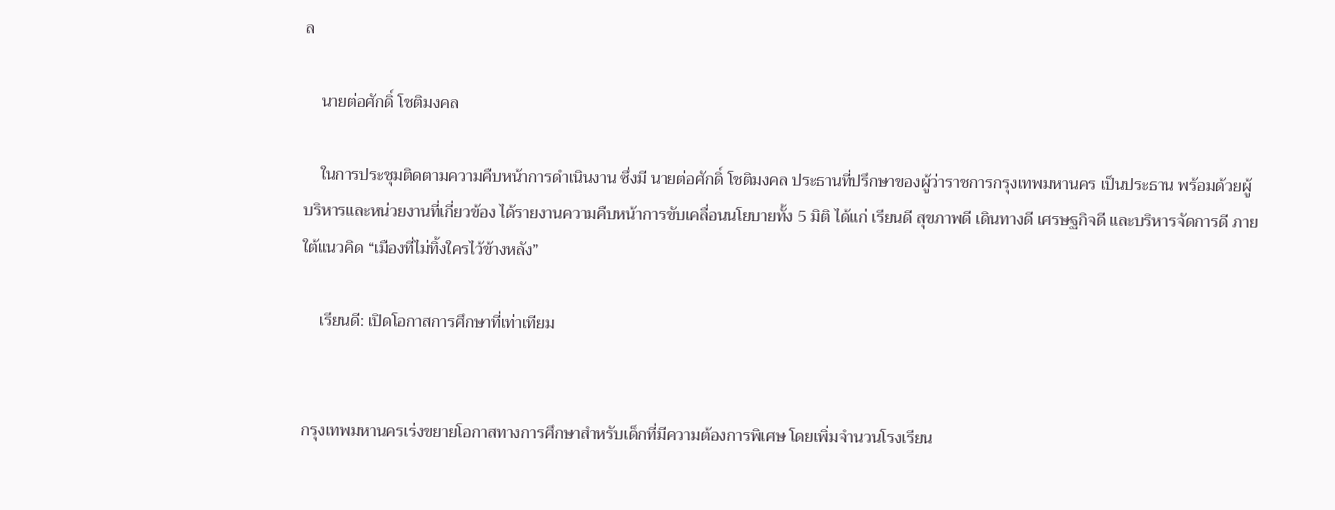ล

    นายต่อศักดิ์ โชติมงคล

    ในการประชุมติดตามความคืบหน้าการดำเนินงาน ซึ่งมี นายต่อศักดิ์ โชติมงคล ประธานที่ปรึกษาของผู้ว่าราชการกรุงเทพมหานคร เป็นประธาน พร้อมด้วยผู้บริหารและหน่วยงานที่เกี่ยวข้อง ได้รายงานความคืบหน้าการขับเคลื่อนนโยบายทั้ง 5 มิติ ได้แก่ เรียนดี สุขภาพดี เดินทางดี เศรษฐกิจดี และบริหารจัดการดี ภายใต้แนวคิด “เมืองที่ไม่ทิ้งใครไว้ข้างหลัง”

    เรียนดี: เปิดโอกาสการศึกษาที่เท่าเทียม


กรุงเทพมหานครเร่งขยายโอกาสทางการศึกษาสำหรับเด็กที่มีความต้องการพิเศษ โดยเพิ่มจำนวนโรงเรียน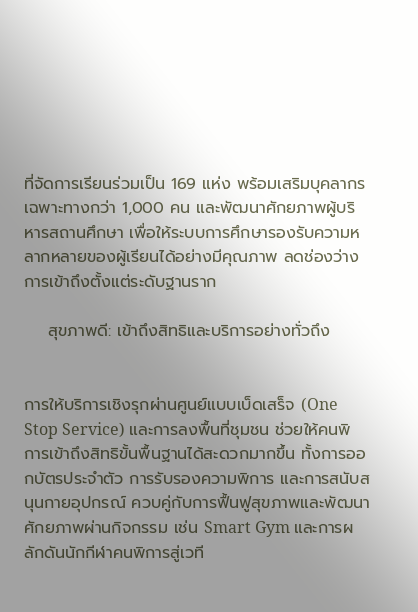ที่จัดการเรียนร่วมเป็น 169 แห่ง พร้อมเสริมบุคลากรเฉพาะทางกว่า 1,000 คน และพัฒนาศักยภาพผู้บริหารสถานศึกษา เพื่อให้ระบบการศึกษารองรับความหลากหลายของผู้เรียนได้อย่างมีคุณภาพ ลดช่องว่างการเข้าถึงตั้งแต่ระดับฐานราก

    สุขภาพดี: เข้าถึงสิทธิและบริการอย่างทั่วถึง


การให้บริการเชิงรุกผ่านศูนย์แบบเบ็ดเสร็จ (One Stop Service) และการลงพื้นที่ชุมชน ช่วยให้คนพิการเข้าถึงสิทธิขั้นพื้นฐานได้สะดวกมากขึ้น ทั้งการออกบัตรประจำตัว การรับรองความพิการ และการสนับสนุนกายอุปกรณ์ ควบคู่กับการฟื้นฟูสุขภาพและพัฒนาศักยภาพผ่านกิจกรรม เช่น Smart Gym และการผลักดันนักกีฬาคนพิการสู่เวที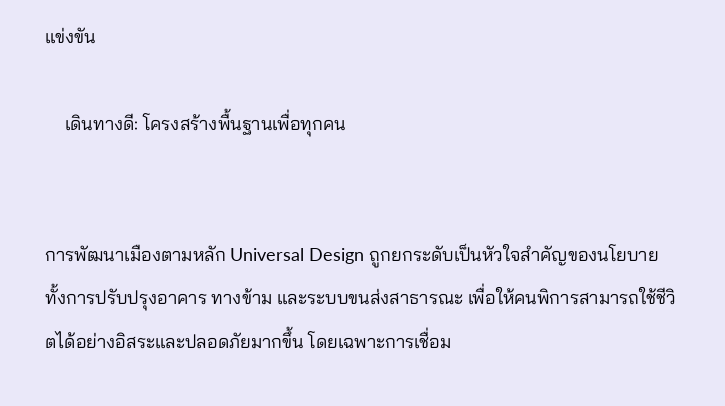แข่งขัน

    เดินทางดี: โครงสร้างพื้นฐานเพื่อทุกคน


การพัฒนาเมืองตามหลัก Universal Design ถูกยกระดับเป็นหัวใจสำคัญของนโยบาย ทั้งการปรับปรุงอาคาร ทางข้าม และระบบขนส่งสาธารณะ เพื่อให้คนพิการสามารถใช้ชีวิตได้อย่างอิสระและปลอดภัยมากขึ้น โดยเฉพาะการเชื่อม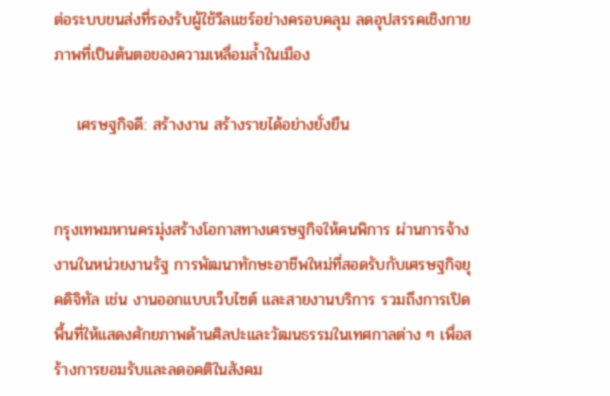ต่อระบบขนส่งที่รองรับผู้ใช้วีลแชร์อย่างครอบคลุม ลดอุปสรรคเชิงกายภาพที่เป็นต้นตอของความเหลื่อมล้ำในเมือง

    เศรษฐกิจดี: สร้างงาน สร้างรายได้อย่างยั่งยืน


กรุงเทพมหานครมุ่งสร้างโอกาสทางเศรษฐกิจให้คนพิการ ผ่านการจ้างงานในหน่วยงานรัฐ การพัฒนาทักษะอาชีพใหม่ที่สอดรับกับเศรษฐกิจยุคดิจิทัล เช่น งานออกแบบเว็บไซต์ และสายงานบริการ รวมถึงการเปิดพื้นที่ให้แสดงศักยภาพด้านศิลปะและวัฒนธรรมในเทศกาลต่าง ๆ เพื่อสร้างการยอมรับและลดอคติในสังคม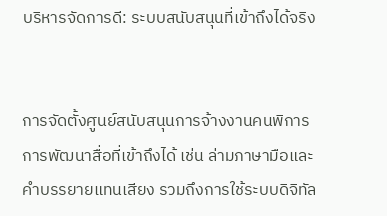บริหารจัดการดี: ระบบสนับสนุนที่เข้าถึงได้จริง


การจัดตั้งศูนย์สนับสนุนการจ้างงานคนพิการ การพัฒนาสื่อที่เข้าถึงได้ เช่น ล่ามภาษามือและคำบรรยายแทนเสียง รวมถึงการใช้ระบบดิจิทัล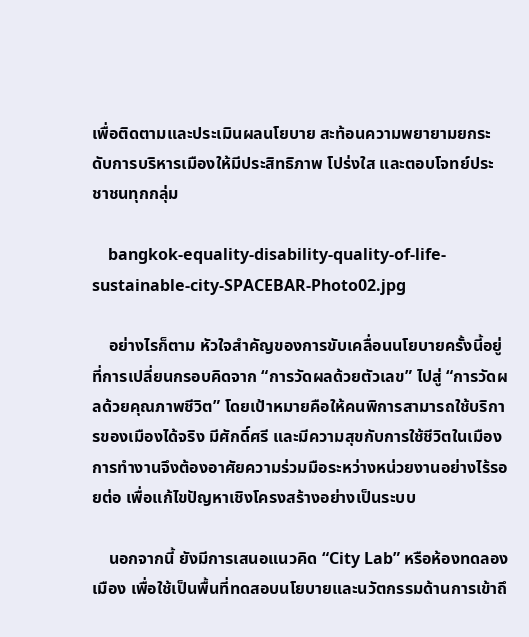เพื่อติดตามและประเมินผลนโยบาย สะท้อนความพยายามยกระดับการบริหารเมืองให้มีประสิทธิภาพ โปร่งใส และตอบโจทย์ประชาชนทุกกลุ่ม

    bangkok-equality-disability-quality-of-life-sustainable-city-SPACEBAR-Photo02.jpg

    อย่างไรก็ตาม หัวใจสำคัญของการขับเคลื่อนนโยบายครั้งนี้อยู่ที่การเปลี่ยนกรอบคิดจาก “การวัดผลด้วยตัวเลข” ไปสู่ “การวัดผลด้วยคุณภาพชีวิต” โดยเป้าหมายคือให้คนพิการสามารถใช้บริการของเมืองได้จริง มีศักดิ์ศรี และมีความสุขกับการใช้ชีวิตในเมือง การทำงานจึงต้องอาศัยความร่วมมือระหว่างหน่วยงานอย่างไร้รอยต่อ เพื่อแก้ไขปัญหาเชิงโครงสร้างอย่างเป็นระบบ

    นอกจากนี้ ยังมีการเสนอแนวคิด “City Lab” หรือห้องทดลองเมือง เพื่อใช้เป็นพื้นที่ทดสอบนโยบายและนวัตกรรมด้านการเข้าถึ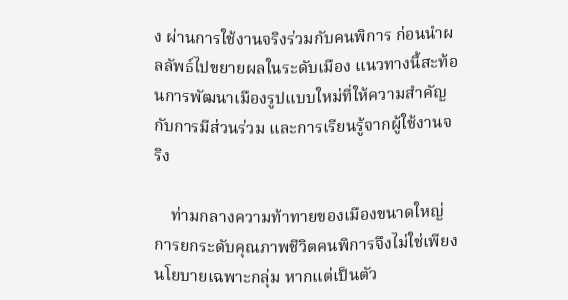ง ผ่านการใช้งานจริงร่วมกับคนพิการ ก่อนนำผลลัพธ์ไปขยายผลในระดับเมือง แนวทางนี้สะท้อนการพัฒนาเมืองรูปแบบใหม่ที่ให้ความสำคัญกับการมีส่วนร่วม และการเรียนรู้จากผู้ใช้งานจริง

    ท่ามกลางความท้าทายของเมืองขนาดใหญ่ การยกระดับคุณภาพชีวิตคนพิการจึงไม่ใช่เพียงนโยบายเฉพาะกลุ่ม หากแต่เป็นตัว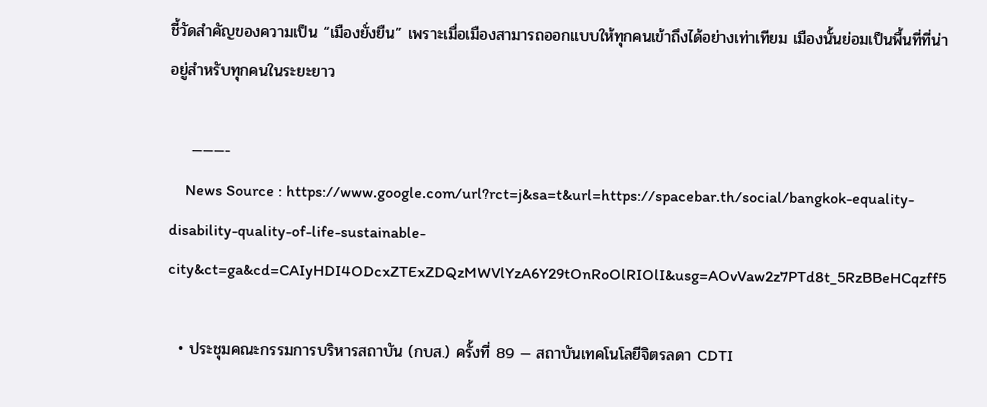ชี้วัดสำคัญของความเป็น “เมืองยั่งยืน” เพราะเมื่อเมืองสามารถออกแบบให้ทุกคนเข้าถึงได้อย่างเท่าเทียม เมืองนั้นย่อมเป็นพื้นที่ที่น่าอยู่สำหรับทุกคนในระยะยาว

    ———-
    News Source : https://www.google.com/url?rct=j&sa=t&url=https://spacebar.th/social/bangkok-equality-disability-quality-of-life-sustainable-city&ct=ga&cd=CAIyHDI4ODcxZTExZDQzMWVlYzA6Y29tOnRoOlRIOlI&usg=AOvVaw2z7PTd8t_5RzBBeHCqzff5

  • ประชุมคณะกรรมการบริหารสถาบัน (กบส.) ครั้งที่ 89 — สถาบันเทคโนโลยีจิตรลดา CDTI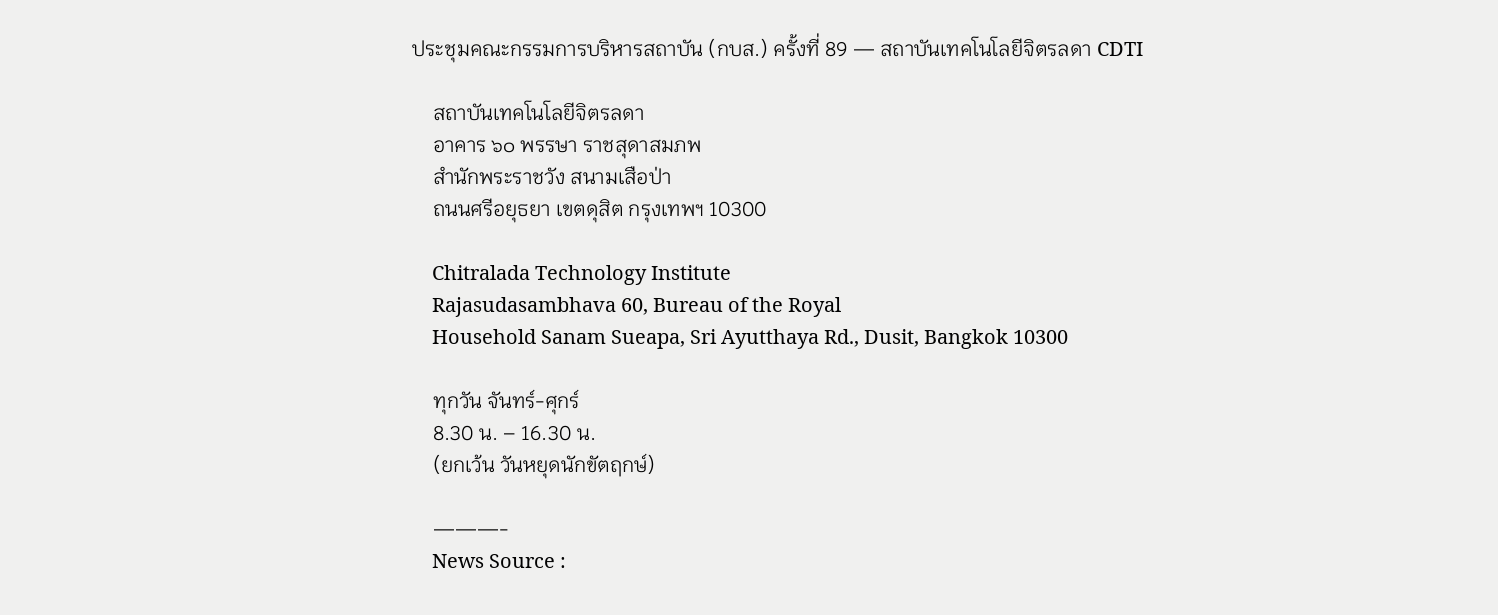ประชุมคณะกรรมการบริหารสถาบัน (กบส.) ครั้งที่ 89 — สถาบันเทคโนโลยีจิตรลดา CDTI

    สถาบันเทคโนโลยีจิตรลดา
    อาคาร ๖๐ พรรษา ราชสุดาสมภพ
    สำนักพระราชวัง สนามเสือป่า
    ถนนศรีอยุธยา เขตดุสิต กรุงเทพฯ 10300

    Chitralada Technology Institute
    Rajasudasambhava 60, Bureau of the Royal
    Household Sanam Sueapa, Sri Ayutthaya Rd., Dusit, Bangkok 10300

    ทุกวัน จันทร์-ศุกร์
    8.30 น. – 16.30 น.
    (ยกเว้น วันหยุดนักขัตฤกษ์)

    ———-
    News Source :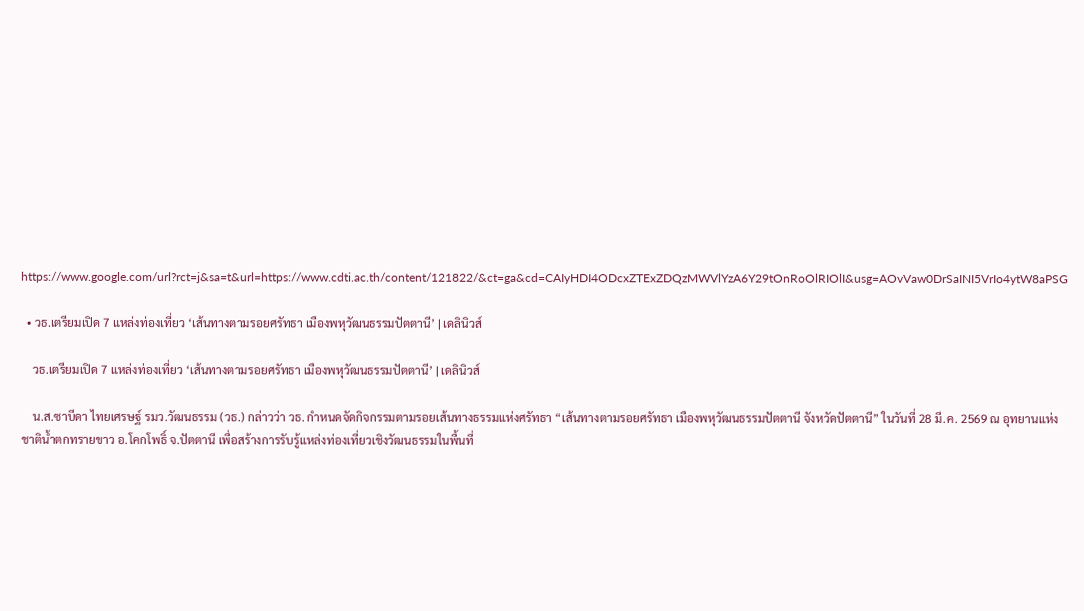https://www.google.com/url?rct=j&sa=t&url=https://www.cdti.ac.th/content/121822/&ct=ga&cd=CAIyHDI4ODcxZTExZDQzMWVlYzA6Y29tOnRoOlRIOlI&usg=AOvVaw0DrSaINI5VrIo4ytW8aPSG

  • วธ.เตรียมเปิด 7 แหล่งท่องเที่ยว ‘เส้นทางตามรอยศรัทธา เมืองพหุวัฒนธรรมปัตตานี’ | เดลินิวส์

    วธ.เตรียมเปิด 7 แหล่งท่องเที่ยว ‘เส้นทางตามรอยศรัทธา เมืองพหุวัฒนธรรมปัตตานี’ | เดลินิวส์

    น.ส.ซาบีดา ไทยเศรษฐ์ รมว.วัฒนธรรม (วธ.) กล่าวว่า วธ. กำหนดจัดกิจกรรมตามรอยเส้นทางธรรมแห่งศรัทธา “เส้นทางตามรอยศรัทธา เมืองพหุวัฒนธรรมปัตตานี จังหวัดปัตตานี” ในวันที่ 28 มี.ค. 2569 ณ อุทยานแห่งชาติน้ำตกทรายขาว อ.โคกโพธิ์ จ.ปัตตานี เพื่อสร้างการรับรู้แหล่งท่องเที่ยวเชิงวัฒนธรรมในพื้นที่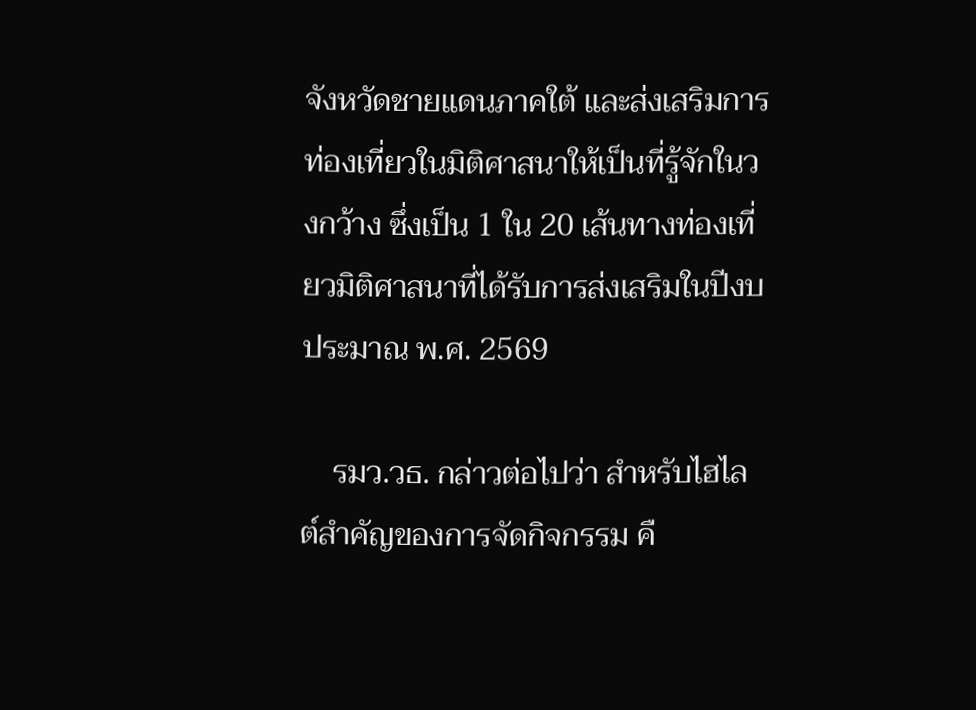จังหวัดชายแดนภาคใต้ และส่งเสริมการท่องเที่ยวในมิติศาสนาให้เป็นที่รู้จักในวงกว้าง ซึ่งเป็น 1 ใน 20 เส้นทางท่องเที่ยวมิติศาสนาที่ได้รับการส่งเสริมในปีงบประมาณ พ.ศ. 2569

    รมว.วธ. กล่าวต่อไปว่า สำหรับไฮไลต์สำคัญของการจัดกิจกรรม คื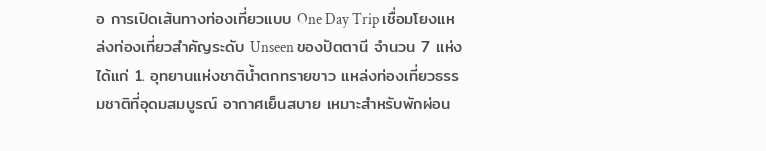อ การเปิดเส้นทางท่องเที่ยวแบบ One Day Trip เชื่อมโยงแหล่งท่องเที่ยวสำคัญระดับ Unseen ของปัตตานี จำนวน 7 แห่ง ได้แก่ 1. อุทยานแห่งชาติน้ำตกทรายขาว แหล่งท่องเที่ยวธรรมชาติที่อุดมสมบูรณ์ อากาศเย็นสบาย เหมาะสำหรับพักผ่อน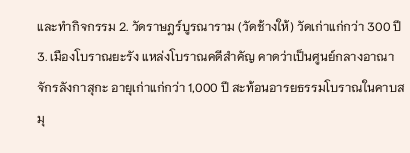และทำกิจกรรม 2. วัดราษฎร์บูรณาราม (วัดช้างให้) วัดเก่าแก่กว่า 300 ปี 3. เมืองโบราณยะรัง แหล่งโบราณคดีสำคัญ คาดว่าเป็นศูนย์กลางอาณาจักรลังกาสุกะ อายุเก่าแก่กว่า 1,000 ปี สะท้อนอารยธรรมโบราณในคาบสมุ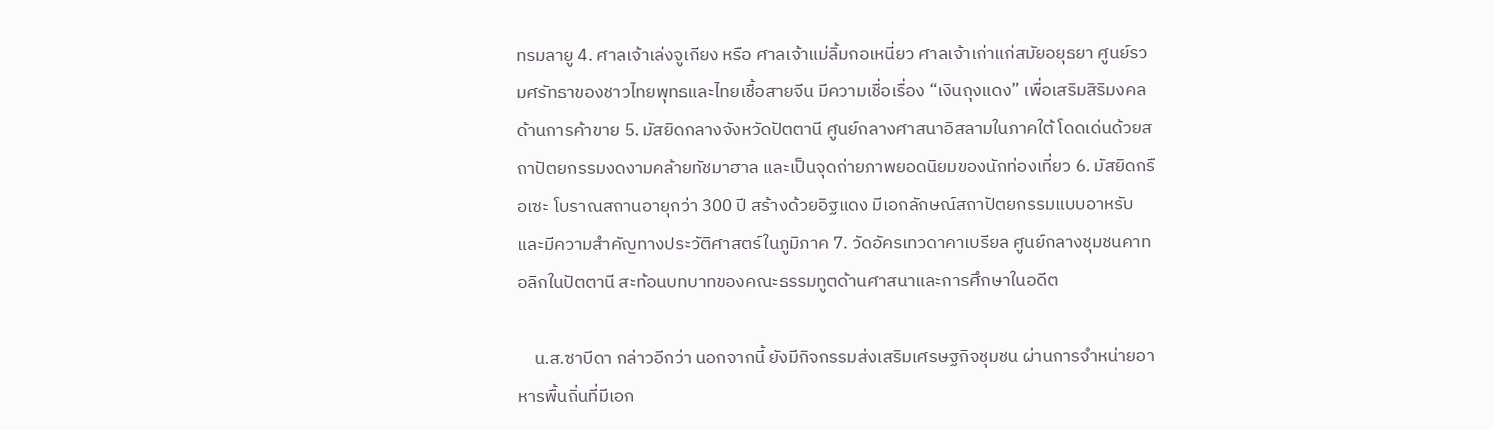ทรมลายู 4. ศาลเจ้าเล่งจูเกียง หรือ ศาลเจ้าแม่ลิ้มกอเหนี่ยว ศาลเจ้าเก่าแก่สมัยอยุธยา ศูนย์รวมศรัทธาของชาวไทยพุทธและไทยเชื้อสายจีน มีความเชื่อเรื่อง “เงินถุงแดง” เพื่อเสริมสิริมงคลด้านการค้าขาย 5. มัสยิดกลางจังหวัดปัตตานี ศูนย์กลางศาสนาอิสลามในภาคใต้ โดดเด่นด้วยสถาปัตยกรรมงดงามคล้ายทัชมาฮาล และเป็นจุดถ่ายภาพยอดนิยมของนักท่องเที่ยว 6. มัสยิดกรือเซะ โบราณสถานอายุกว่า 300 ปี สร้างด้วยอิฐแดง มีเอกลักษณ์สถาปัตยกรรมแบบอาหรับ และมีความสำคัญทางประวัติศาสตร์ในภูมิภาค 7. วัดอัครเทวดาคาเบรียล ศูนย์กลางชุมชนคาทอลิกในปัตตานี สะท้อนบทบาทของคณะธรรมทูตด้านศาสนาและการศึกษาในอดีต

    น.ส.ซาบีดา กล่าวอีกว่า นอกจากนี้ ยังมีกิจกรรมส่งเสริมเศรษฐกิจชุมชน ผ่านการจำหน่ายอาหารพื้นถิ่นที่มีเอก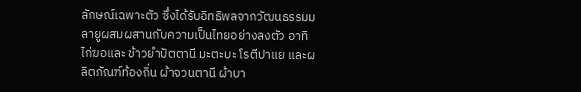ลักษณ์เฉพาะตัว ซึ่งได้รับอิทธิพลจากวัฒนธรรมมลายูผสมผสานกับความเป็นไทยอย่างลงตัว อาทิ ไก่ฆอและ ข้าวยำปัตตานี มะตะบะ โรตีปาแย และผลิตภัณฑ์ท้องถิ่น ผ้าจวนตานี ผ้าบา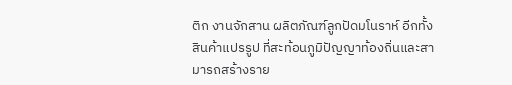ติก งานจักสาน ผลิตภัณฑ์ลูกปัดมโนราห์ อีกทั้งสินค้าแปรรูป ที่สะท้อนภูมิปัญญาท้องถิ่นและสามารถสร้างราย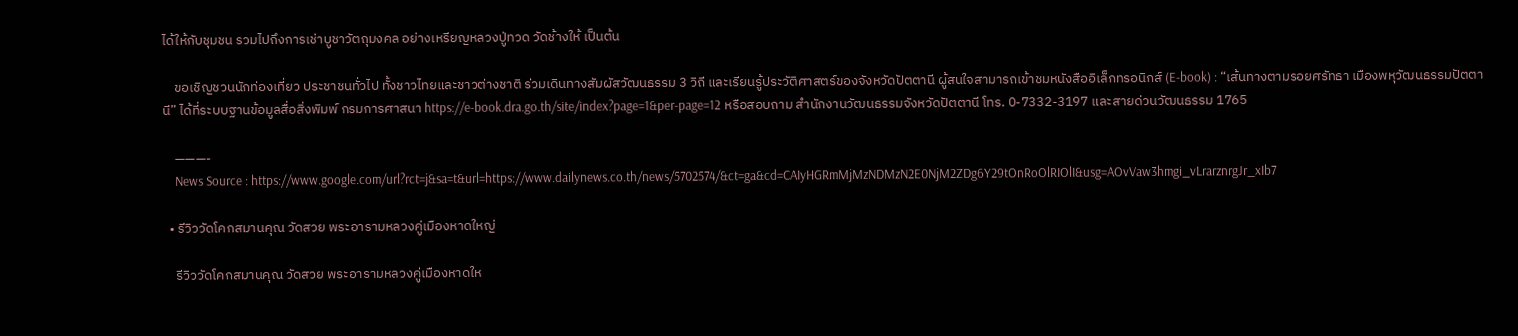ได้ให้กับชุมชน รวมไปถึงการเช่าบูชาวัตถุมงคล อย่างเหรียญหลวงปู่ทวด วัดช้างให้ เป็นต้น

    ขอเชิญชวนนักท่องเที่ยว ประชาชนทั่วไป ทั้งชาวไทยและชาวต่างชาติ ร่วมเดินทางสัมผัสวัฒนธรรม 3 วิถี และเรียนรู้ประวัติศาสตร์ของจังหวัดปัตตานี ผู้สนใจสามารถเข้าชมหนังสืออิเล็กทรอนิกส์ (E-book) : “เส้นทางตามรอยศรัทธา เมืองพหุวัฒนธรรมปัตตานี” ได้ที่ระบบฐานข้อมูลสื่อสิ่งพิมพ์ กรมการศาสนา https://e-book.dra.go.th/site/index?page=1&per-page=12 หรือสอบถาม สำนักงานวัฒนธรรมจังหวัดปัตตานี โทร. 0-7332-3197 และสายด่วนวัฒนธรรม 1765

    ———-
    News Source : https://www.google.com/url?rct=j&sa=t&url=https://www.dailynews.co.th/news/5702574/&ct=ga&cd=CAIyHGRmMjMzNDMzN2E0NjM2ZDg6Y29tOnRoOlRIOlI&usg=AOvVaw3hmgi_vLrarznrgJr_xIb7

  • รีวิววัดโคกสมานคุณ วัดสวย พระอารามหลวงคู่เมืองหาดใหญ่

    รีวิววัดโคกสมานคุณ วัดสวย พระอารามหลวงคู่เมืองหาดให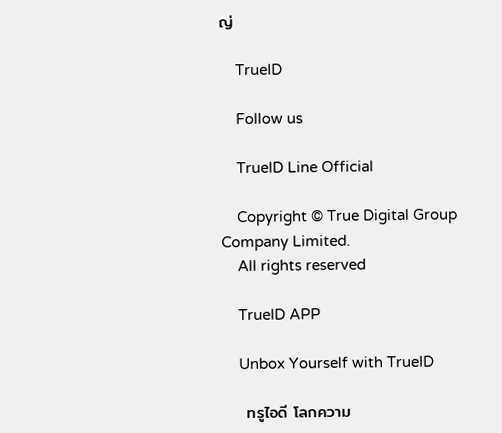ญ่

    TrueID

    Follow us

    TrueID Line Official

    Copyright © True Digital Group Company Limited.
    All rights reserved

    TrueID APP

    Unbox Yourself with TrueID

    ทรูไอดี โลกความ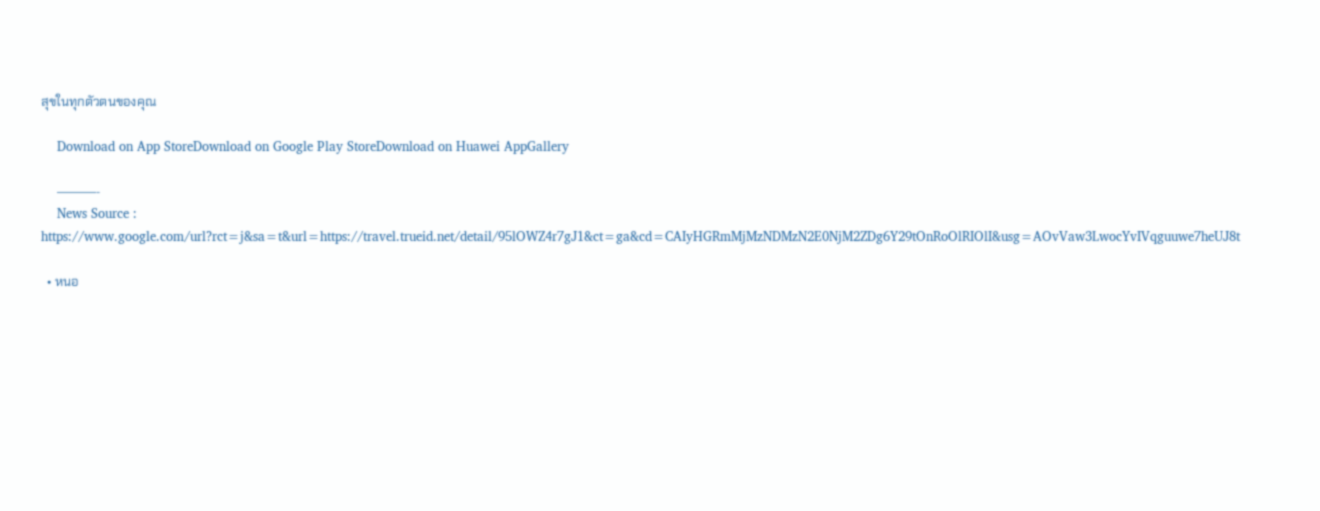สุขในทุกตัวตนของคุณ

    Download on App StoreDownload on Google Play StoreDownload on Huawei AppGallery

    ———-
    News Source : https://www.google.com/url?rct=j&sa=t&url=https://travel.trueid.net/detail/95lOWZ4r7gJ1&ct=ga&cd=CAIyHGRmMjMzNDMzN2E0NjM2ZDg6Y29tOnRoOlRIOlI&usg=AOvVaw3LwocYvIVqguuwe7heUJ8t

  • หนอ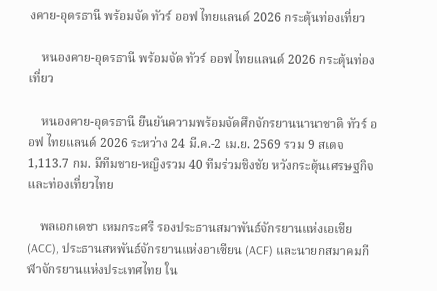งคาย-อุดรธานี พร้อมจัด ทัวร์ ออฟ ไทยแลนด์ 2026 กระตุ้นท่องเที่ยว

    หนองคาย-อุดรธานี พร้อมจัด ทัวร์ ออฟ ไทยแลนด์ 2026 กระตุ้นท่องเที่ยว

    หนองคาย-อุดรธานี ยืนยันความพร้อมจัดศึกจักรยานนานาชาติ ทัวร์ ออฟ ไทยแลนด์ 2026 ระหว่าง 24 มี.ค.-2 เม.ย. 2569 รวม 9 สเตจ 1,113.7 กม. มีทีมชาย-หญิงรวม 40 ทีมร่วมชิงชัย หวังกระตุ้นเศรษฐกิจและท่องเที่ยวไทย

    พลเอกเดชา เหมกระศรี รองประธานสมาพันธ์จักรยานแห่งเอเชีย (ACC), ประธานสหพันธ์จักรยานแห่งอาเซียน (ACF) และนายกสมาคมกีฬาจักรยานแห่งประเทศไทย ใน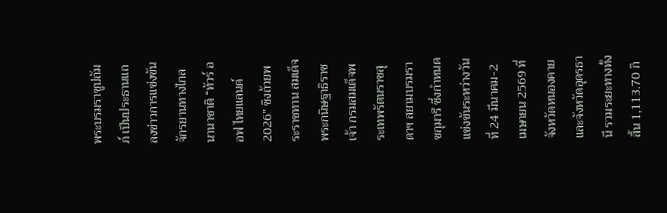พระบรมราชูปถัมภ์ เป็นประธานแถลงข่าวการแข่งขันจักรยานทางไกลนานาชาติ “ทัวร์ ออฟ ไทยแลนด์ 2026” ชิงถ้วยพระราชทาน สมเด็จพระกนิษฐาธิราชเจ้า กรมสมเด็จพระเทพรัตนราชสุดาฯ สยามบรมราชกุมารี ซึ่งกำหนดแข่งขันระหว่างวันที่ 24 มีนาคม-2 เมษายน 2569 ที่จังหวัดหนองคาย และจังหวัดอุดรธานี รวมระยะทางทั้งสิ้น 1,113.70 กิ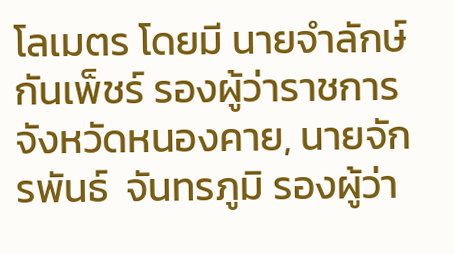โลเมตร โดยมี นายจำลักษ์ กันเพ็ชร์ รองผู้ว่าราชการจังหวัดหนองคาย, นายจักรพันธ์  จันทรภูมิ รองผู้ว่า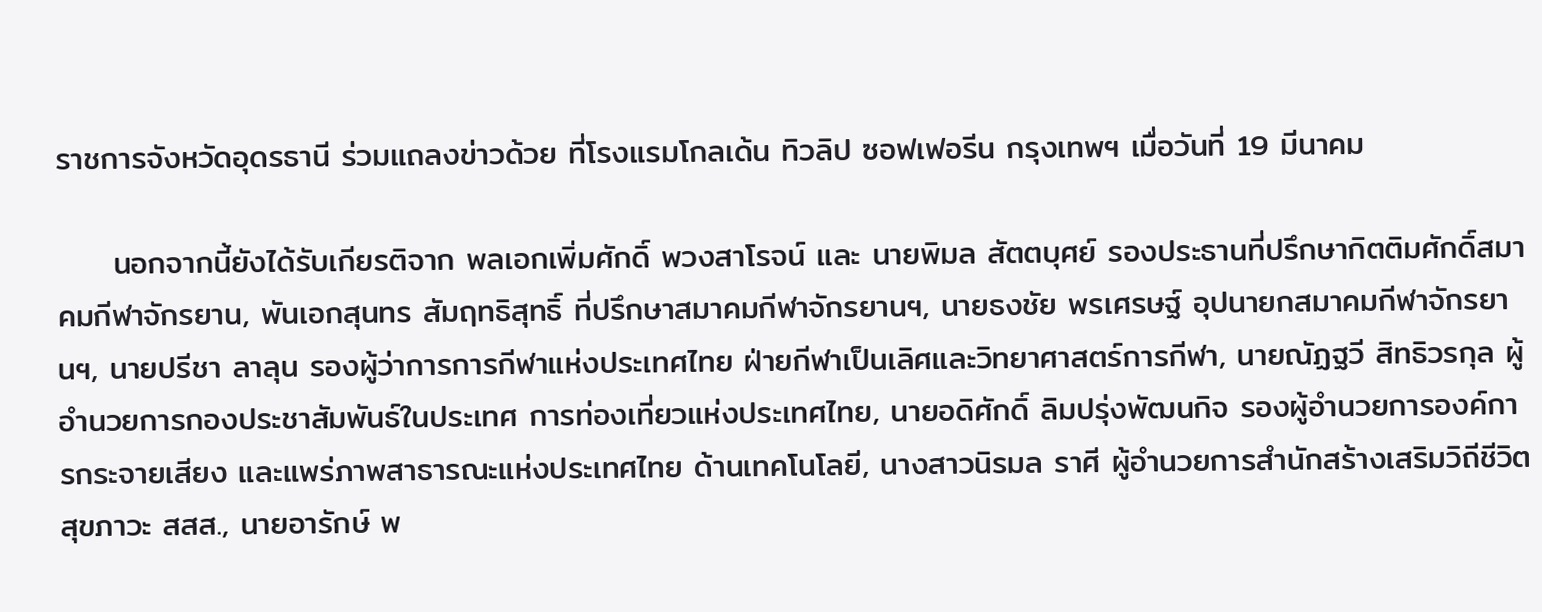ราชการจังหวัดอุดรธานี ร่วมแถลงข่าวด้วย ที่โรงแรมโกลเด้น ทิวลิป ซอฟเฟอรีน กรุงเทพฯ เมื่อวันที่ 19 มีนาคม

     นอกจากนี้ยังได้รับเกียรติจาก พลเอกเพิ่มศักดิ์ พวงสาโรจน์ และ นายพิมล สัตตบุศย์ รองประธานที่ปรึกษากิตติมศักดิ์สมาคมกีฬาจักรยาน, พันเอกสุนทร สัมฤทธิสุทธิ์ ที่ปรึกษาสมาคมกีฬาจักรยานฯ, นายธงชัย พรเศรษฐ์ อุปนายกสมาคมกีฬาจักรยานฯ, นายปรีชา ลาลุน รองผู้ว่าการการกีฬาแห่งประเทศไทย ฝ่ายกีฬาเป็นเลิศและวิทยาศาสตร์การกีฬา, นายณัฏฐวี สิทธิวรกุล ผู้อำนวยการกองประชาสัมพันธ์ในประเทศ การท่องเที่ยวแห่งประเทศไทย, นายอดิศักดิ์ ลิมปรุ่งพัฒนกิจ รองผู้อำนวยการองค์การกระจายเสียง และแพร่ภาพสาธารณะแห่งประเทศไทย ด้านเทคโนโลยี, นางสาวนิรมล ราศี ผู้อำนวยการสำนักสร้างเสริมวิถีชีวิตสุขภาวะ สสส., นายอารักษ์ พ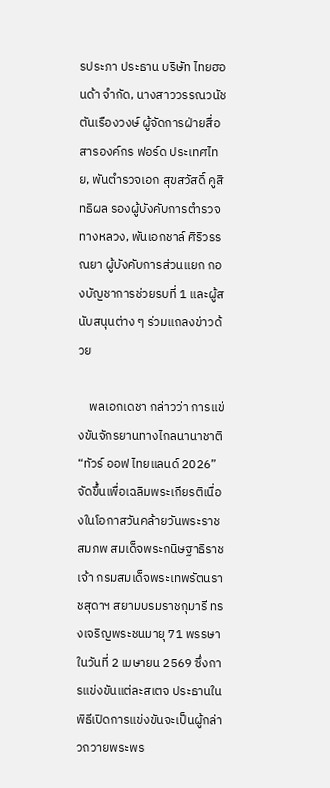รประภา ประธาน บริษัท ไทยฮอนด้า จำกัด, นางสาววรรณวนัช ตันเรืองวงษ์ ผู้จัดการฝ่ายสื่อสารองค์กร ฟอร์ด ประเทศไทย, พันตำรวจเอก สุขสวัสดิ์ คูสิทธิผล รองผู้บังคับการตำรวจทางหลวง, พันเอกชาล์ ศิริวรรณยา ผู้บังคับการส่วนแยก กองบัญชาการช่วยรบที่ 1 และผู้สนับสนุนต่าง ๆ ร่วมแถลงข่าวด้วย

    พลเอกเดชา กล่าวว่า การแข่งขันจักรยานทางไกลนานาชาติ “ทัวร์ ออฟ ไทยแลนด์ 2026” จัดขึ้นเพื่อเฉลิมพระเกียรติเนื่องในโอกาสวันคล้ายวันพระราชสมภพ สมเด็จพระกนิษฐาธิราชเจ้า กรมสมเด็จพระเทพรัตนราชสุดาฯ สยามบรมราชกุมารี ทรงเจริญพระชนมายุ 71 พรรษา ในวันที่ 2 เมษายน 2569 ซึ่งการแข่งขันแต่ละสเตจ ประธานในพิธีเปิดการแข่งขันจะเป็นผู้กล่าวถวายพระพร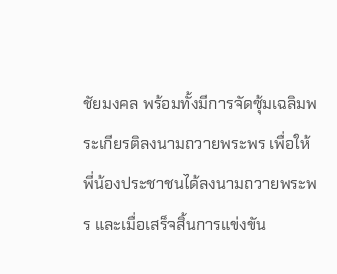ชัยมงคล พร้อมทั้งมีการจัดซุ้มเฉลิมพระเกียรติลงนามถวายพระพร เพื่อให้พี่น้องประชาชนได้ลงนามถวายพระพร และเมื่อเสร็จสิ้นการแข่งขัน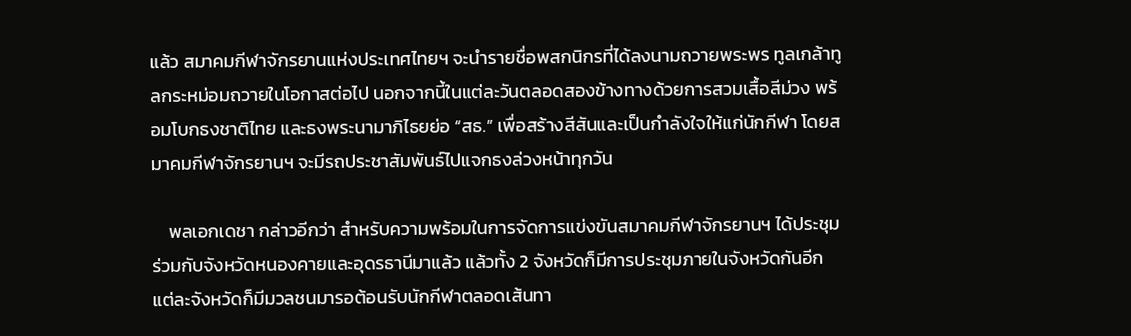แล้ว สมาคมกีฬาจักรยานแห่งประเทศไทยฯ จะนำรายชื่อพสกนิกรที่ได้ลงนามถวายพระพร ทูลเกล้าทูลกระหม่อมถวายในโอกาสต่อไป นอกจากนี้ในแต่ละวันตลอดสองข้างทางด้วยการสวมเสื้อสีม่วง พร้อมโบกธงชาติไทย และธงพระนามาภิไธยย่อ “สธ.” เพื่อสร้างสีสันและเป็นกำลังใจให้แก่นักกีฬา โดยสมาคมกีฬาจักรยานฯ จะมีรถประชาสัมพันธ์ไปแจกธงล่วงหน้าทุกวัน

    พลเอกเดชา กล่าวอีกว่า สำหรับความพร้อมในการจัดการแข่งขันสมาคมกีฬาจักรยานฯ ได้ประชุมร่วมกับจังหวัดหนองคายและอุดรธานีมาแล้ว แล้วทั้ง 2 จังหวัดก็มีการประชุมภายในจังหวัดกันอีก แต่ละจังหวัดก็มีมวลชนมารอต้อนรับนักกีฬาตลอดเส้นทา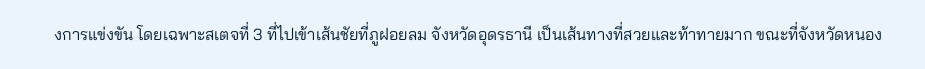งการแข่งขัน โดยเฉพาะสเตจที่ 3 ที่ไปเข้าเส้นชัยที่ภูฝอยลม จังหวัดอุดรธานี เป็นเส้นทางที่สวยและท้าทายมาก ขณะที่จังหวัดหนอง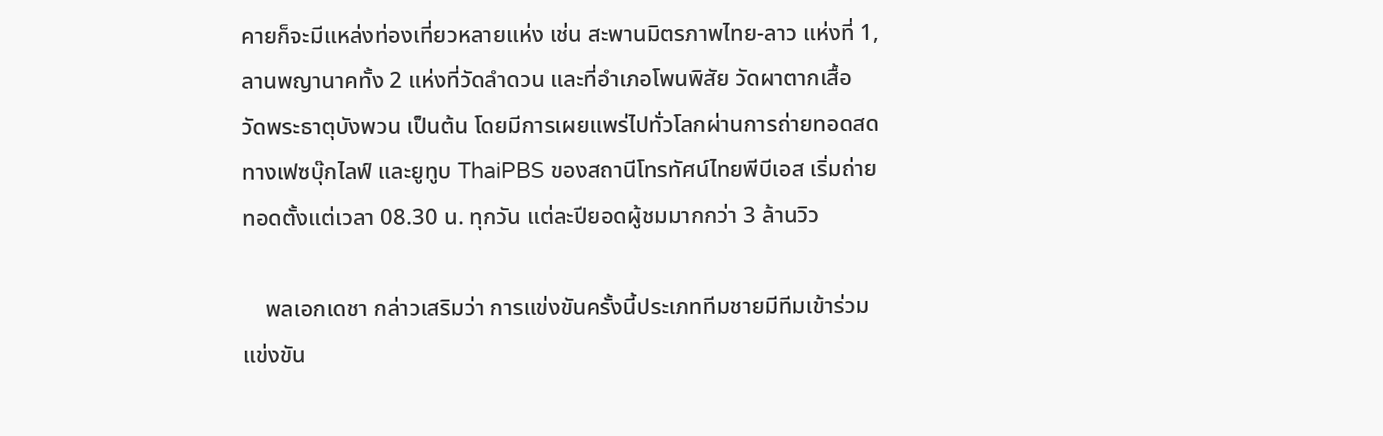คายก็จะมีแหล่งท่องเที่ยวหลายแห่ง เช่น สะพานมิตรภาพไทย-ลาว แห่งที่ 1, ลานพญานาคทั้ง 2 แห่งที่วัดลำดวน และที่อำเภอโพนพิสัย วัดผาตากเสื้อ วัดพระธาตุบังพวน เป็นต้น โดยมีการเผยแพร่ไปทั่วโลกผ่านการถ่ายทอดสดทางเฟซบุ๊กไลฟ์ และยูทูบ ThaiPBS ของสถานีโทรทัศน์ไทยพีบีเอส เริ่มถ่ายทอดตั้งแต่เวลา 08.30 น. ทุกวัน แต่ละปียอดผู้ชมมากกว่า 3 ล้านวิว

    พลเอกเดชา กล่าวเสริมว่า การแข่งขันครั้งนี้ประเภททีมชายมีทีมเข้าร่วมแข่งขัน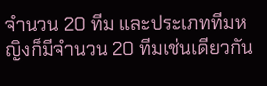จำนวน 20 ทีม และประเภททีมหญิงก็มีจำนวน 20 ทีมเช่นเดียวกัน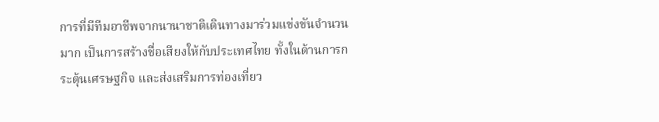การที่มีทีมอาชีพจากนานาชาติเดินทางมาร่วมแข่งขันจำนวนมาก เป็นการสร้างชื่อเสียงให้กับประเทศไทย ทั้งในด้านการกระตุ้นเศรษฐกิจ และส่งเสริมการท่องเที่ยว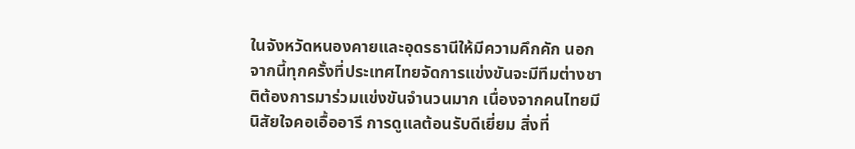ในจังหวัดหนองคายและอุดรธานีให้มีความคึกคัก นอกจากนี้ทุกครั้งที่ประเทศไทยจัดการแข่งขันจะมีทีมต่างชาติต้องการมาร่วมแข่งขันจำนวนมาก เนื่องจากคนไทยมีนิสัยใจคอเอื้ออารี การดูแลต้อนรับดีเยี่ยม สิ่งที่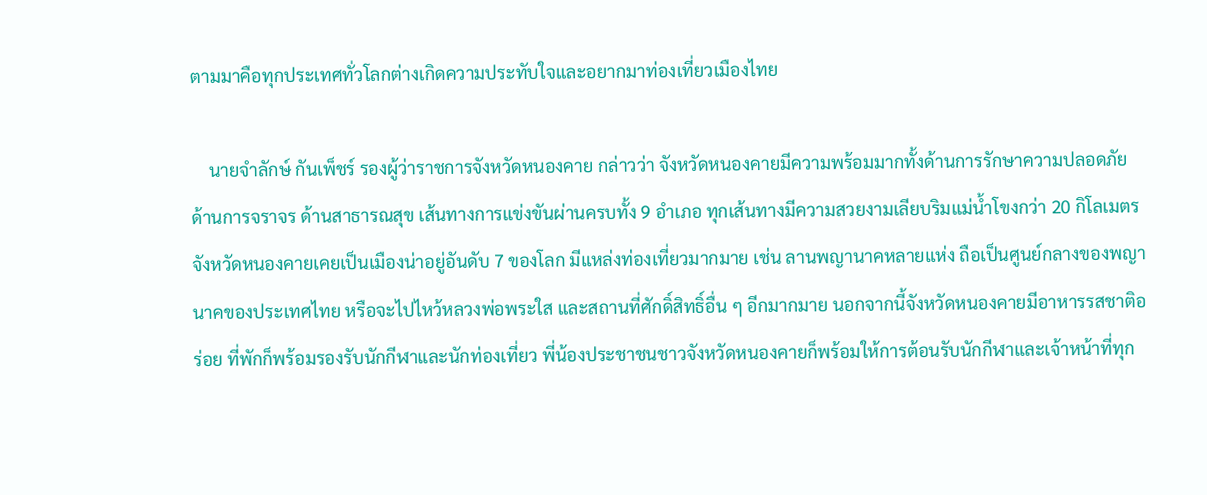ตามมาคือทุกประเทศทั่วโลกต่างเกิดความประทับใจและอยากมาท่องเที่ยวเมืองไทย

    นายจำลักษ์ กันเพ็ชร์ รองผู้ว่าราชการจังหวัดหนองคาย กล่าวว่า จังหวัดหนองคายมีความพร้อมมากทั้งด้านการรักษาความปลอดภัย ด้านการจราจร ด้านสาธารณสุข เส้นทางการแข่งขันผ่านครบทั้ง 9 อำเภอ ทุกเส้นทางมีความสวยงามเลียบริมแม่น้ำโขงกว่า 20 กิโลเมตร จังหวัดหนองคายเคยเป็นเมืองน่าอยู่อันดับ 7 ของโลก มีแหล่งท่องเที่ยวมากมาย เช่น ลานพญานาคหลายแห่ง ถือเป็นศูนย์กลางของพญานาคของประเทศไทย หรือจะไปไหว้หลวงพ่อพระใส และสถานที่ศักดิ์สิทธิ์อื่น ๆ อีกมากมาย นอกจากนี้จังหวัดหนองคายมีอาหารรสชาติอร่อย ที่พักก็พร้อมรองรับนักกีฬาและนักท่องเที่ยว พี่น้องประชาชนชาวจังหวัดหนองคายก็พร้อมให้การต้อนรับนักกีฬาและเจ้าหน้าที่ทุก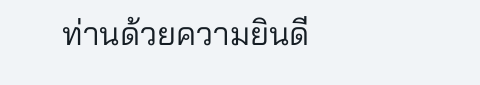ท่านด้วยความยินดี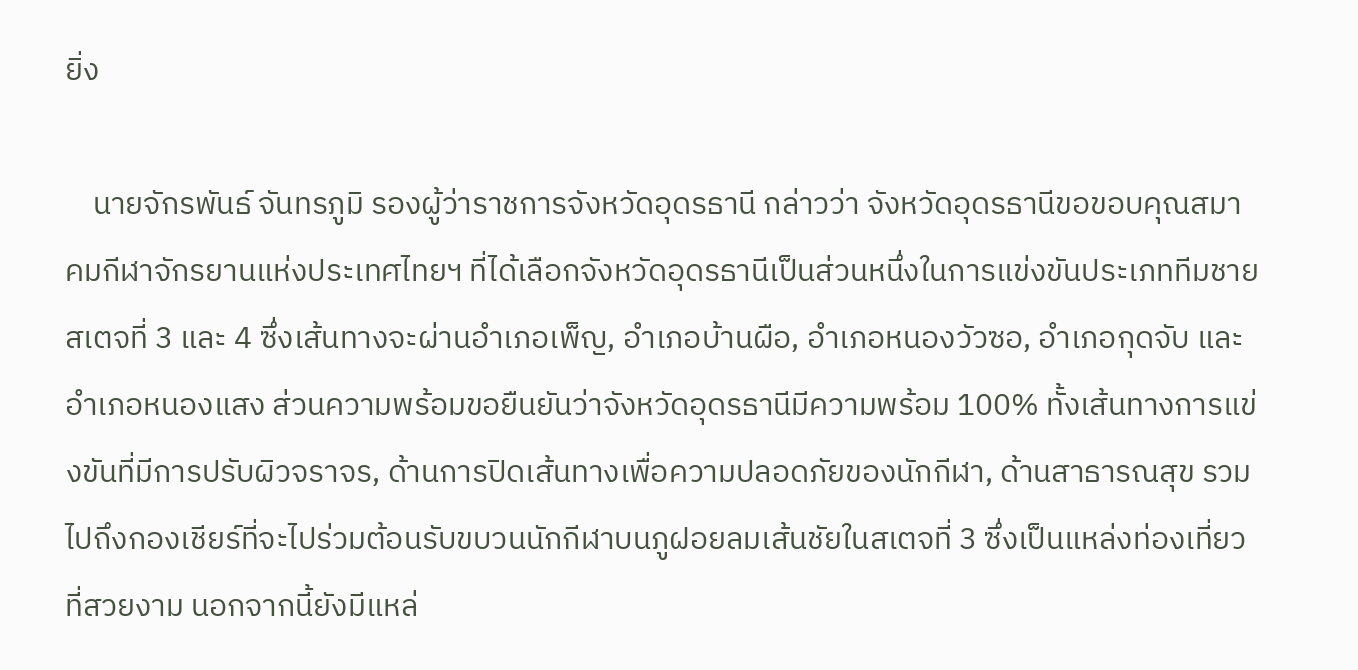ยิ่ง

    นายจักรพันธ์ จันทรภูมิ รองผู้ว่าราชการจังหวัดอุดรธานี กล่าวว่า จังหวัดอุดรธานีขอขอบคุณสมาคมกีฬาจักรยานแห่งประเทศไทยฯ ที่ได้เลือกจังหวัดอุดรธานีเป็นส่วนหนึ่งในการแข่งขันประเภททีมชายสเตจที่ 3 และ 4 ซึ่งเส้นทางจะผ่านอำเภอเพ็ญ, อำเภอบ้านผือ, อำเภอหนองวัวซอ, อำเภอกุดจับ และอำเภอหนองแสง ส่วนความพร้อมขอยืนยันว่าจังหวัดอุดรธานีมีความพร้อม 100% ทั้งเส้นทางการแข่งขันที่มีการปรับผิวจราจร, ด้านการปิดเส้นทางเพื่อความปลอดภัยของนักกีฬา, ด้านสาธารณสุข รวมไปถึงกองเชียร์ที่จะไปร่วมต้อนรับขบวนนักกีฬาบนภูฝอยลมเส้นชัยในสเตจที่ 3 ซึ่งเป็นแหล่งท่องเที่ยวที่สวยงาม นอกจากนี้ยังมีแหล่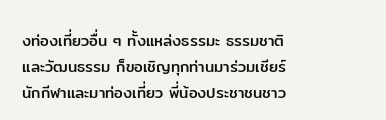งท่องเที่ยวอื่น ๆ ทั้งแหล่งธรรมะ ธรรมชาติ และวัฒนธรรม ก็ขอเชิญทุกท่านมาร่วมเชียร์นักกีฬาและมาท่องเที่ยว พี่น้องประชาชนชาว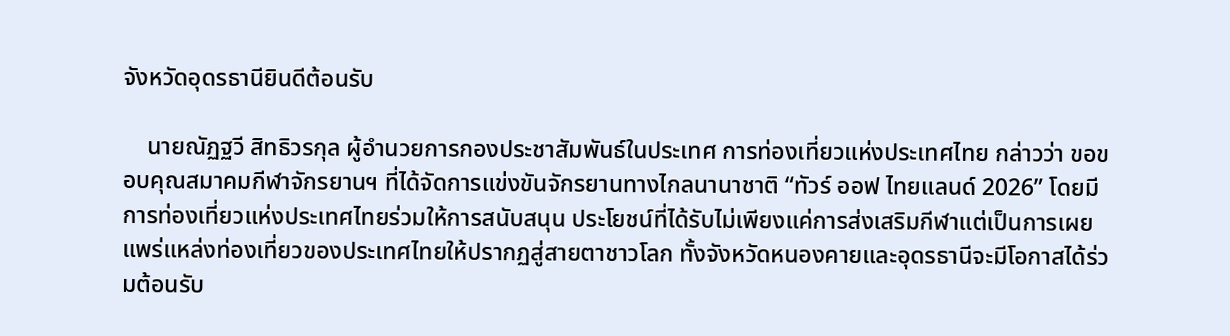จังหวัดอุดรธานียินดีต้อนรับ

    นายณัฏฐวี สิทธิวรกุล ผู้อำนวยการกองประชาสัมพันธ์ในประเทศ การท่องเที่ยวแห่งประเทศไทย กล่าวว่า ขอขอบคุณสมาคมกีฬาจักรยานฯ ที่ได้จัดการแข่งขันจักรยานทางไกลนานาชาติ “ทัวร์ ออฟ ไทยแลนด์ 2026” โดยมีการท่องเที่ยวแห่งประเทศไทยร่วมให้การสนับสนุน ประโยชน์ที่ได้รับไม่เพียงแค่การส่งเสริมกีฬาแต่เป็นการเผยแพร่แหล่งท่องเที่ยวของประเทศไทยให้ปรากฏสู่สายตาชาวโลก ทั้งจังหวัดหนองคายและอุดรธานีจะมีโอกาสได้ร่วมต้อนรับ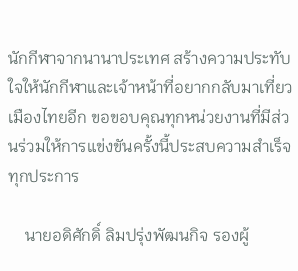นักกีฬาจากนานาประเทศ สร้างความประทับใจให้นักกีฬาและเจ้าหน้าที่อยากกลับมาเที่ยวเมืองไทยอีก ขอขอบคุณทุกหน่วยงานที่มีส่วนร่วมให้การแข่งขันครั้งนี้ประสบความสำเร็จทุกประการ

    นายอดิศักดิ์ ลิมปรุ่งพัฒนกิจ รองผู้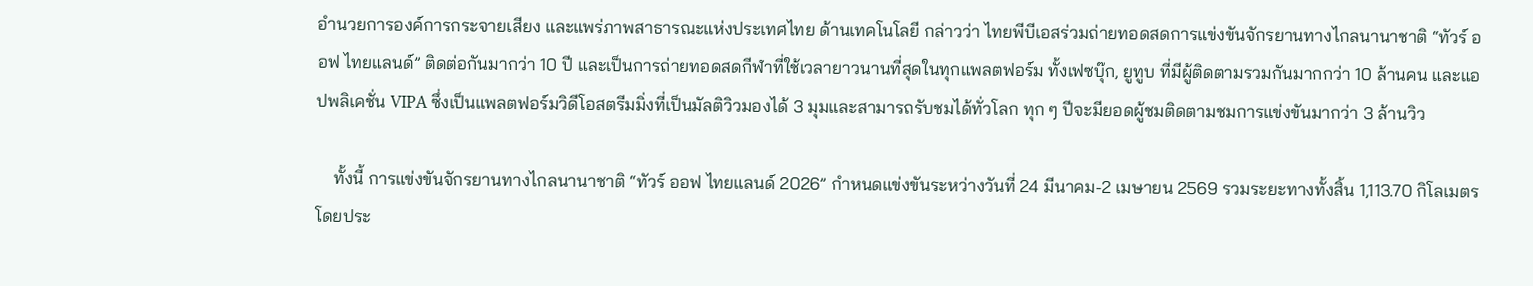อำนวยการองค์การกระจายเสียง และแพร่ภาพสาธารณะแห่งประเทศไทย ด้านเทคโนโลยี กล่าวว่า ไทยพีบีเอสร่วมถ่ายทอดสดการแข่งขันจักรยานทางไกลนานาชาติ “ทัวร์ ออฟ ไทยแลนด์” ติดต่อกันมากว่า 10 ปี และเป็นการถ่ายทอดสดกีฬาที่ใช้เวลายาวนานที่สุดในทุกแพลตฟอร์ม ทั้งเฟซบุ๊ก, ยูทูบ ที่มีผู้ติดตามรวมกันมากกว่า 10 ล้านคน และแอปพลิเคชั่น VIPA ซึ่งเป็นแพลตฟอร์มวิดีโอสตรีมมิ่งที่เป็นมัลติวิวมองได้ 3 มุมและสามารถรับชมได้ทั่วโลก ทุก ๆ ปีจะมียอดผู้ชมติดตามชมการแข่งขันมากว่า 3 ล้านวิว

    ทั้งนี้ การแข่งขันจักรยานทางไกลนานาชาติ “ทัวร์ ออฟ ไทยแลนด์ 2026” กำหนดแข่งขันระหว่างวันที่ 24 มีนาคม-2 เมษายน 2569 รวมระยะทางทั้งสิ้น 1,113.70 กิโลเมตร โดยประ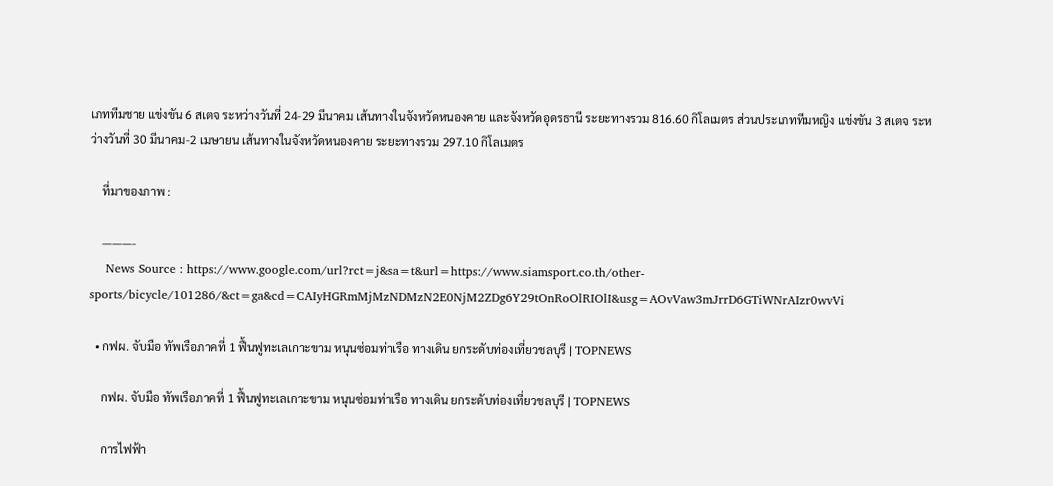เภททีมชาย แข่งขัน 6 สเตจ ระหว่างวันที่ 24-29 มีนาคม เส้นทางในจังหวัดหนองคาย และจังหวัดอุดรธานี ระยะทางรวม 816.60 กิโลเมตร ส่วนประเภททีมหญิง แข่งขัน 3 สเตจ ระหว่างวันที่ 30 มีนาคม-2 เมษายน เส้นทางในจังหวัดหนองคาย ระยะทางรวม 297.10 กิโลเมตร

    ที่มาของภาพ :

    ———-
    News Source : https://www.google.com/url?rct=j&sa=t&url=https://www.siamsport.co.th/other-sports/bicycle/101286/&ct=ga&cd=CAIyHGRmMjMzNDMzN2E0NjM2ZDg6Y29tOnRoOlRIOlI&usg=AOvVaw3mJrrD6GTiWNrAIzr0wvVi

  • กฟผ. จับมือ ทัพเรือภาคที่ 1 ฟื้นฟูทะเลเกาะขาม หนุนซ่อมท่าเรือ ทางเดิน ยกระดับท่องเที่ยวชลบุรี | TOPNEWS

    กฟผ. จับมือ ทัพเรือภาคที่ 1 ฟื้นฟูทะเลเกาะขาม หนุนซ่อมท่าเรือ ทางเดิน ยกระดับท่องเที่ยวชลบุรี | TOPNEWS

    การไฟฟ้า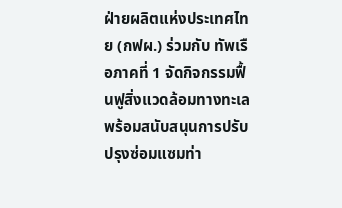ฝ่ายผลิตแห่งประเทศไทย (กฟผ.) ร่วมกับ ทัพเรือภาคที่ 1 จัดกิจกรรมฟื้นฟูสิ่งแวดล้อมทางทะเล พร้อมสนับสนุนการปรับปรุงซ่อมแซมท่า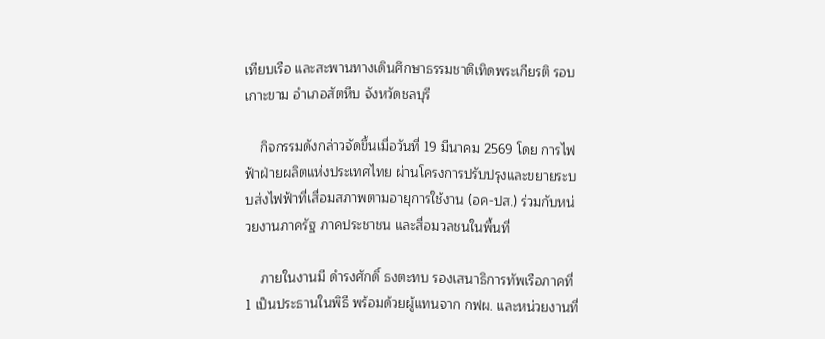เทียบเรือ และสะพานทางเดินศึกษาธรรมชาติเทิดพระเกียรติ รอบ เกาะขาม อำเภอสัตหีบ จังหวัดชลบุรี

    กิจกรรมดังกล่าวจัดขึ้นเมื่อวันที่ 19 มีนาคม 2569 โดย การไฟฟ้าฝ่ายผลิตแห่งประเทศไทย ผ่านโครงการปรับปรุงและขยายระบบส่งไฟฟ้าที่เสื่อมสภาพตามอายุการใช้งาน (อค-ปส.) ร่วมกับหน่วยงานภาครัฐ ภาคประชาชน และสื่อมวลชนในพื้นที่

    ภายในงานมี ดำรงศักดิ์ ธงตะทบ รองเสนาธิการทัพเรือภาคที่ 1 เป็นประธานในพิธี พร้อมด้วยผู้แทนจาก กฟผ. และหน่วยงานที่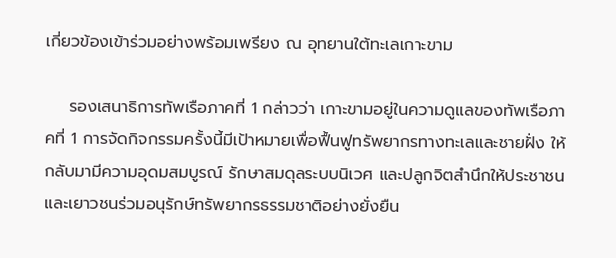เกี่ยวข้องเข้าร่วมอย่างพร้อมเพรียง ณ อุทยานใต้ทะเลเกาะขาม

    รองเสนาธิการทัพเรือภาคที่ 1 กล่าวว่า เกาะขามอยู่ในความดูแลของทัพเรือภาคที่ 1 การจัดกิจกรรมครั้งนี้มีเป้าหมายเพื่อฟื้นฟูทรัพยากรทางทะเลและชายฝั่ง ให้กลับมามีความอุดมสมบูรณ์ รักษาสมดุลระบบนิเวศ และปลูกจิตสำนึกให้ประชาชนและเยาวชนร่วมอนุรักษ์ทรัพยากรธรรมชาติอย่างยั่งยืน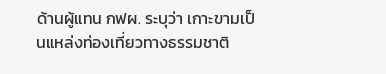ด้านผู้แทน กฟผ. ระบุว่า เกาะขามเป็นแหล่งท่องเที่ยวทางธรรมชาติ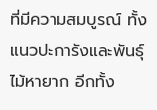ที่มีความสมบูรณ์ ทั้งแนวปะการังและพันธุ์ไม้หายาก อีกทั้ง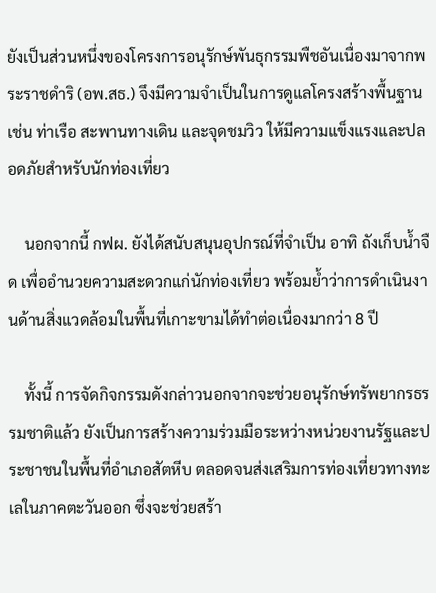ยังเป็นส่วนหนึ่งของโครงการอนุรักษ์พันธุกรรมพืชอันเนื่องมาจากพระราชดำริ (อพ.สธ.) จึงมีความจำเป็นในการดูแลโครงสร้างพื้นฐาน เช่น ท่าเรือ สะพานทางเดิน และจุดชมวิว ให้มีความแข็งแรงและปลอดภัยสำหรับนักท่องเที่ยว

    นอกจากนี้ กฟผ. ยังได้สนับสนุนอุปกรณ์ที่จำเป็น อาทิ ถังเก็บน้ำจืด เพื่ออำนวยความสะดวกแก่นักท่องเที่ยว พร้อมย้ำว่าการดำเนินงานด้านสิ่งแวดล้อมในพื้นที่เกาะขามได้ทำต่อเนื่องมากว่า 8 ปี

    ทั้งนี้ การจัดกิจกรรมดังกล่าวนอกจากจะช่วยอนุรักษ์ทรัพยากรธรรมชาติแล้ว ยังเป็นการสร้างความร่วมมือระหว่างหน่วยงานรัฐและประชาชนในพื้นที่อำเภอสัตหีบ ตลอดจนส่งเสริมการท่องเที่ยวทางทะเลในภาคตะวันออก ซึ่งจะช่วยสร้า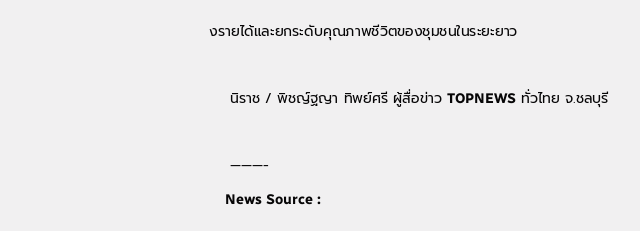งรายได้และยกระดับคุณภาพชีวิตของชุมชนในระยะยาว

    นิราช / พิชญ์ฐญา ทิพย์ศรี ผู้สื่อข่าว TOPNEWS ทั่วไทย จ.ชลบุรี

    ———-
    News Source :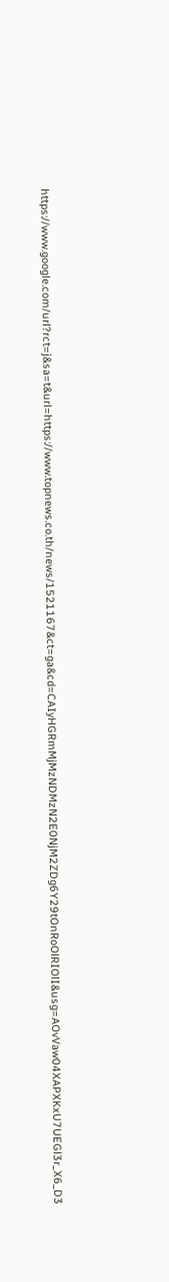https://www.google.com/url?rct=j&sa=t&url=https://www.topnews.co.th/news/1521167&ct=ga&cd=CAIyHGRmMjMzNDMzN2E0NjM2ZDg6Y29tOnRoOlRIOlI&usg=AOvVaw04XAPXKxU7UEGl3r_X6_D3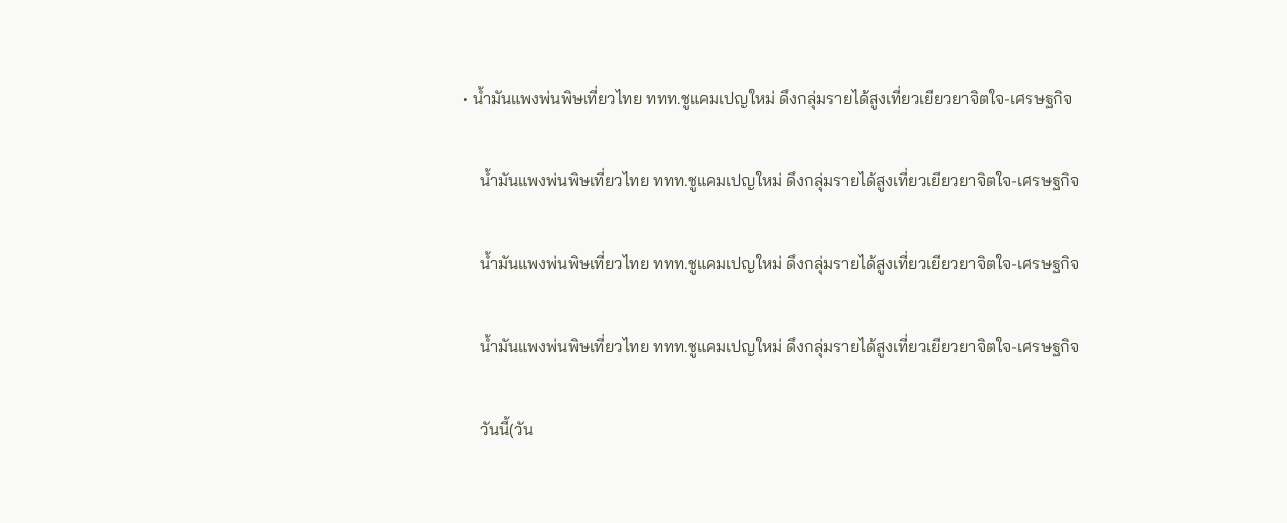• น้ำมันแพงพ่นพิษเที่ยวไทย ททท.ชูแคมเปญใหม่ ดึงกลุ่มรายได้สูงเที่ยวเยียวยาจิตใจ-เศรษฐกิจ

    น้ำมันแพงพ่นพิษเที่ยวไทย ททท.ชูแคมเปญใหม่ ดึงกลุ่มรายได้สูงเที่ยวเยียวยาจิตใจ-เศรษฐกิจ

    น้ำมันแพงพ่นพิษเที่ยวไทย ททท.ชูแคมเปญใหม่ ดึงกลุ่มรายได้สูงเที่ยวเยียวยาจิตใจ-เศรษฐกิจ

    น้ำมันแพงพ่นพิษเที่ยวไทย ททท.ชูแคมเปญใหม่ ดึงกลุ่มรายได้สูงเที่ยวเยียวยาจิตใจ-เศรษฐกิจ

    วันนี้(วัน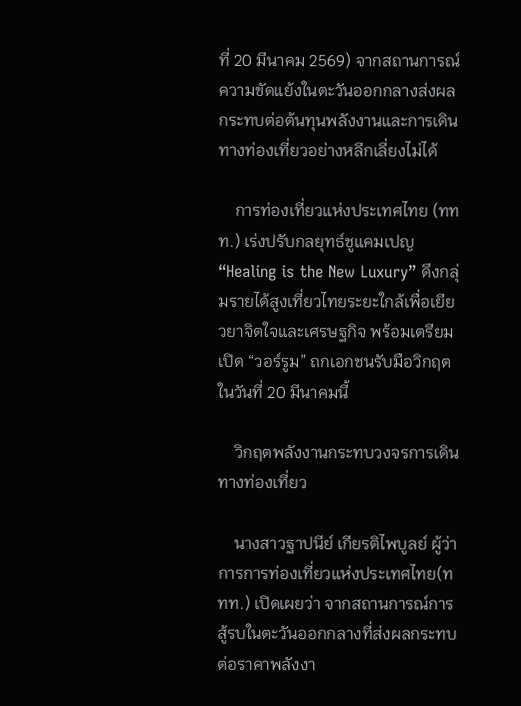ที่ 20 มีนาคม 2569) จากสถานการณ์ความขัดแย้งในตะวันออกกลางส่งผลกระทบต่อต้นทุนพลังงานและการเดินทางท่องเที่ยวอย่างหลีกเลี่ยงไม่ได้

    การท่องเที่ยวแห่งประเทศไทย (ททท.) เร่งปรับกลยุทธ์ชูแคมเปญ “Healing is the New Luxury” ดึงกลุ่มรายได้สูงเที่ยวไทยระยะใกล้เพื่อเยียวยาจิตใจและเศรษฐกิจ พร้อมเตรียมเปิด “วอร์รูม” ถกเอกชนรับมือวิกฤตในวันที่ 20 มีนาคมนี้

    วิกฤตพลังงานกระทบวงจรการเดินทางท่องเที่ยว

    นางสาวฐาปนีย์ เกียรติไพบูลย์ ผู้ว่าการการท่องเที่ยวแห่งประเทศไทย(ททท.) เปิดเผยว่า จากสถานการณ์การสู้รบในตะวันออกกลางที่ส่งผลกระทบต่อราคาพลังงา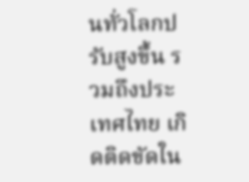นทั่วโลกปรับสูงขึ้น รวมถึงประเทศไทย เกิดติดขัดใน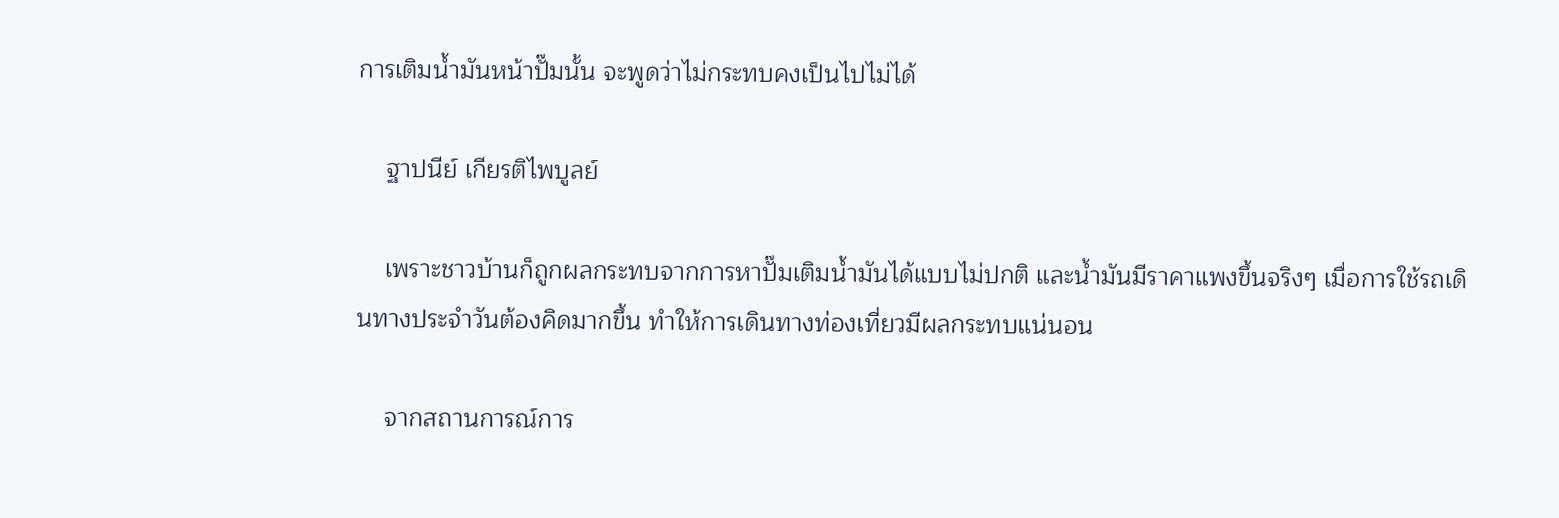การเติมน้ำมันหน้าปั๊มนั้น จะพูดว่าไม่กระทบคงเป็นไปไม่ได้

    ฐาปนีย์ เกียรติไพบูลย์

    เพราะชาวบ้านก็ถูกผลกระทบจากการหาปั๊มเติมน้ำมันได้แบบไม่ปกติ และน้ำมันมีราคาแพงขึ้นจริงๆ เมื่อการใช้รถเดินทางประจำวันต้องคิดมากขึ้น ทำให้การเดินทางท่องเที่ยวมีผลกระทบแน่นอน

    จากสถานการณ์การ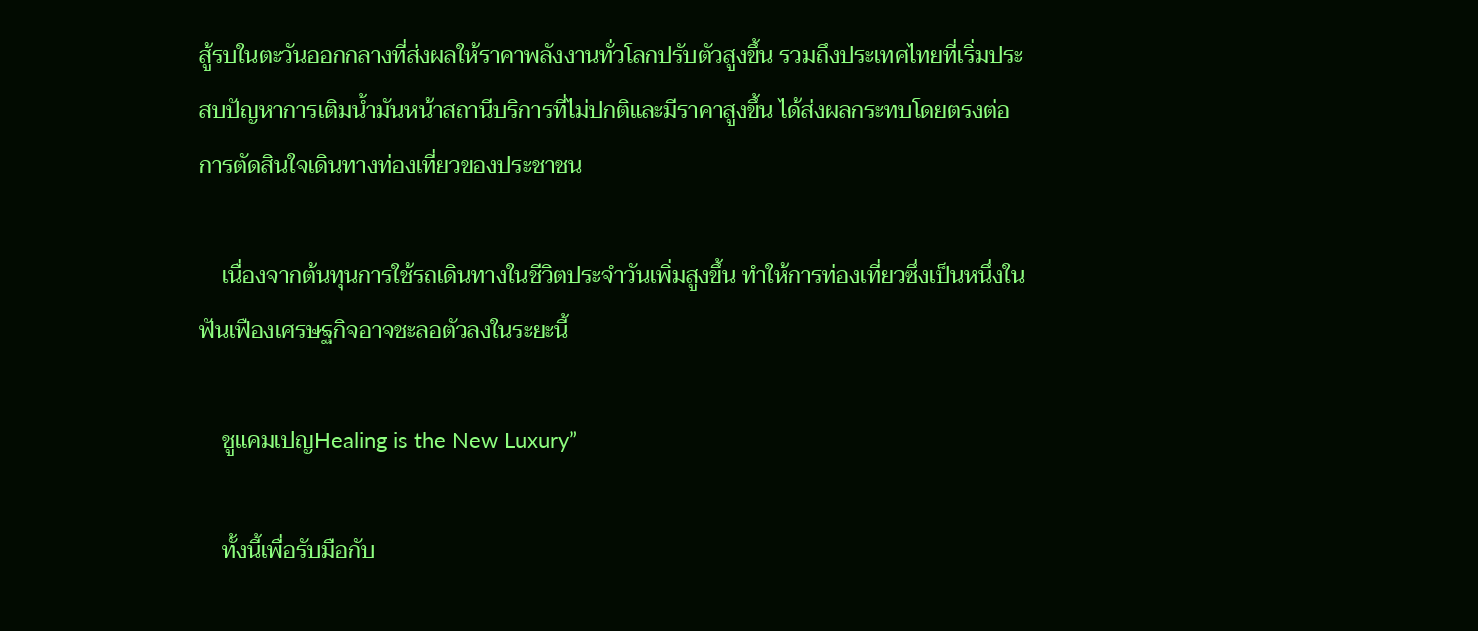สู้รบในตะวันออกกลางที่ส่งผลให้ราคาพลังงานทั่วโลกปรับตัวสูงขึ้น รวมถึงประเทศไทยที่เริ่มประสบปัญหาการเติมน้ำมันหน้าสถานีบริการที่ไม่ปกติและมีราคาสูงขึ้น ได้ส่งผลกระทบโดยตรงต่อการตัดสินใจเดินทางท่องเที่ยวของประชาชน

    เนื่องจากต้นทุนการใช้รถเดินทางในชีวิตประจำวันเพิ่มสูงขึ้น ทำให้การท่องเที่ยวซึ่งเป็นหนึ่งในฟันเฟืองเศรษฐกิจอาจชะลอตัวลงในระยะนี้

    ชูแคมเปญHealing is the New Luxury”

    ทั้งนี้เพื่อรับมือกับ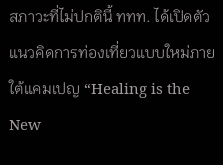สภาวะที่ไม่ปกตินี้ ททท. ได้เปิดตัวแนวคิดการท่องเที่ยวแบบใหม่ภายใต้แคมเปญ “Healing is the New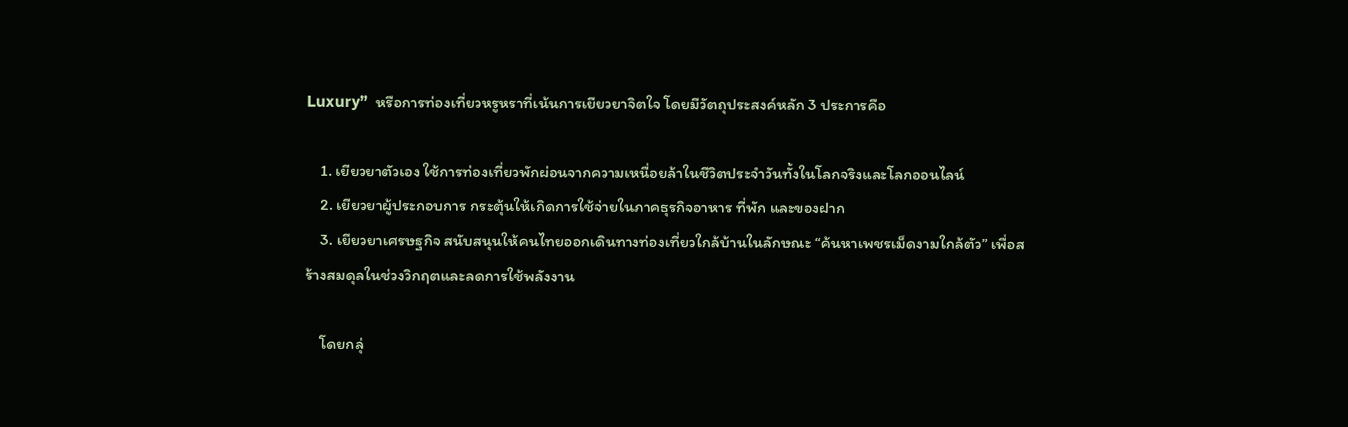Luxury”  หรือการท่องเที่ยวหรูหราที่เน้นการเยียวยาจิตใจ โดยมีวัตถุประสงค์หลัก 3 ประการคือ

    1. เยียวยาตัวเอง ใช้การท่องเที่ยวพักผ่อนจากความเหนื่อยล้าในชีวิตประจำวันทั้งในโลกจริงและโลกออนไลน์
    2. เยียวยาผู้ประกอบการ กระตุ้นให้เกิดการใช้จ่ายในภาคธุรกิจอาหาร ที่พัก และของฝาก
    3. เยียวยาเศรษฐกิจ สนับสนุนให้คนไทยออกเดินทางท่องเที่ยวใกล้บ้านในลักษณะ “ค้นหาเพชรเม็ดงามใกล้ตัว” เพื่อสร้างสมดุลในช่วงวิกฤตและลดการใช้พลังงาน

    โดยกลุ่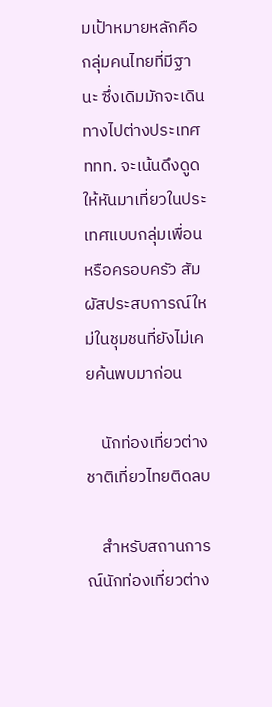มเป้าหมายหลักคือกลุ่มคนไทยที่มีฐานะ ซึ่งเดิมมักจะเดินทางไปต่างประเทศ ททท. จะเน้นดึงดูดให้หันมาเที่ยวในประเทศแบบกลุ่มเพื่อนหรือครอบครัว สัมผัสประสบการณ์ใหม่ในชุมชนที่ยังไม่เคยค้นพบมาก่อน

    นักท่องเที่ยวต่างชาติเที่ยวไทยติดลบ

    สำหรับสถานการณ์นักท่องเที่ยวต่าง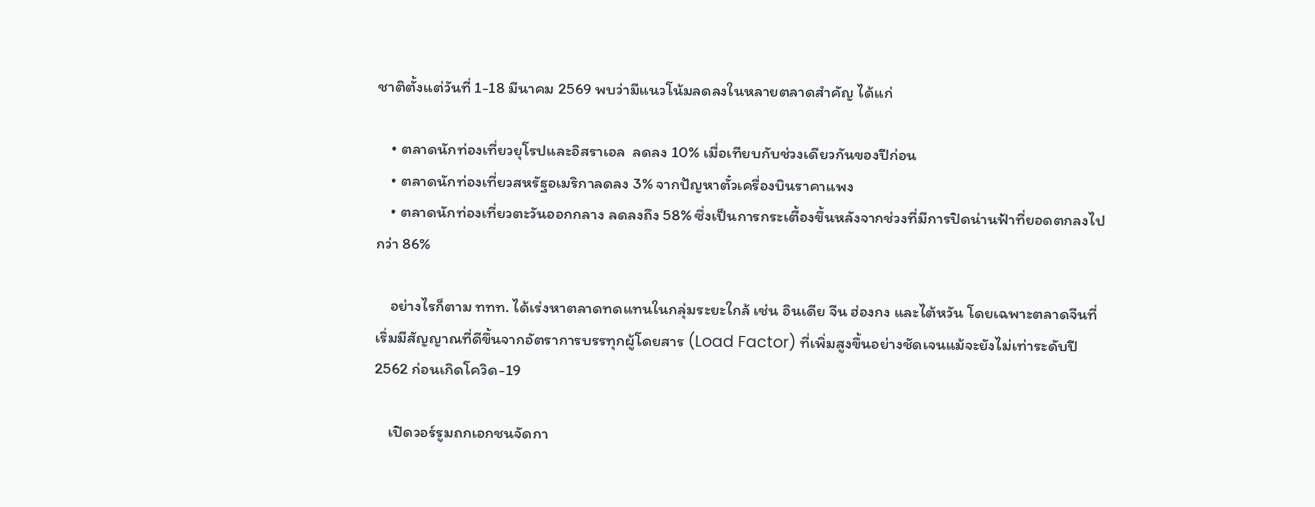ชาติตั้งแต่วันที่ 1-18 มีนาคม 2569 พบว่ามีแนวโน้มลดลงในหลายตลาดสำคัญ ได้แก่

    • ตลาดนักท่องเที่ยวยุโรปและอิสราเอล  ลดลง 10% เมื่อเทียบกับช่วงเดียวกันของปีก่อน
    • ตลาดนักท่องเที่ยวสหรัฐอเมริกาลดลง 3% จากปัญหาตั๋วเครื่องบินราคาแพง
    • ตลาดนักท่องเที่ยวตะวันออกกลาง ลดลงถึง 58% ซึ่งเป็นการกระเตื้องขึ้นหลังจากช่วงที่มีการปิดน่านฟ้าที่ยอดตกลงไปกว่า 86%

    อย่างไรก็ตาม ททท. ได้เร่งหาตลาดทดแทนในกลุ่มระยะใกล้ เช่น อินเดีย จีน ฮ่องกง และไต้หวัน โดยเฉพาะตลาดจีนที่เริ่มมีสัญญาณที่ดีขึ้นจากอัตราการบรรทุกผู้โดยสาร (Load Factor) ที่เพิ่มสูงขึ้นอย่างชัดเจนแม้จะยังไม่เท่าระดับปี 2562 ก่อนเกิดโควิด-19

    เปิดวอร์รูมถกเอกชนจัดกา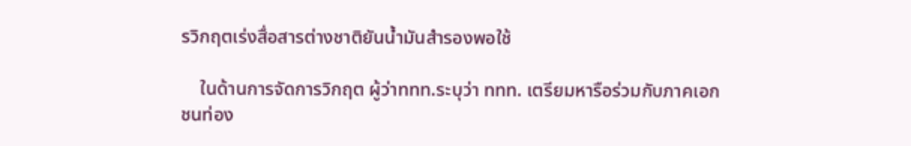รวิกฤตเร่งสื่อสารต่างชาติยันน้ำมันสำรองพอใช้

    ในด้านการจัดการวิกฤต ผู้ว่าททท.ระบุว่า ททท. เตรียมหารือร่วมกับภาคเอกชนท่อง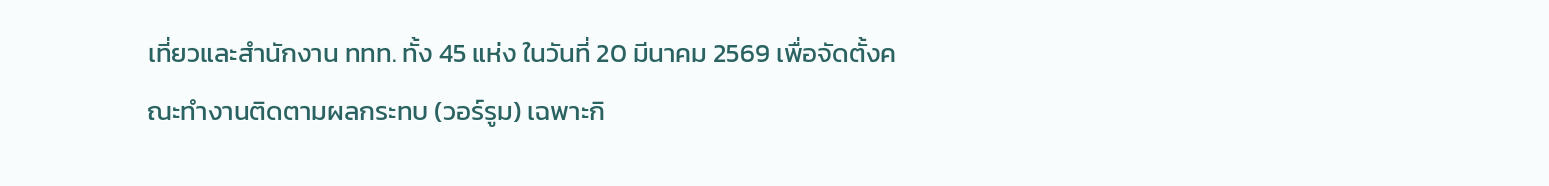เที่ยวและสำนักงาน ททท. ทั้ง 45 แห่ง ในวันที่ 20 มีนาคม 2569 เพื่อจัดตั้งคณะทำงานติดตามผลกระทบ (วอร์รูม) เฉพาะกิ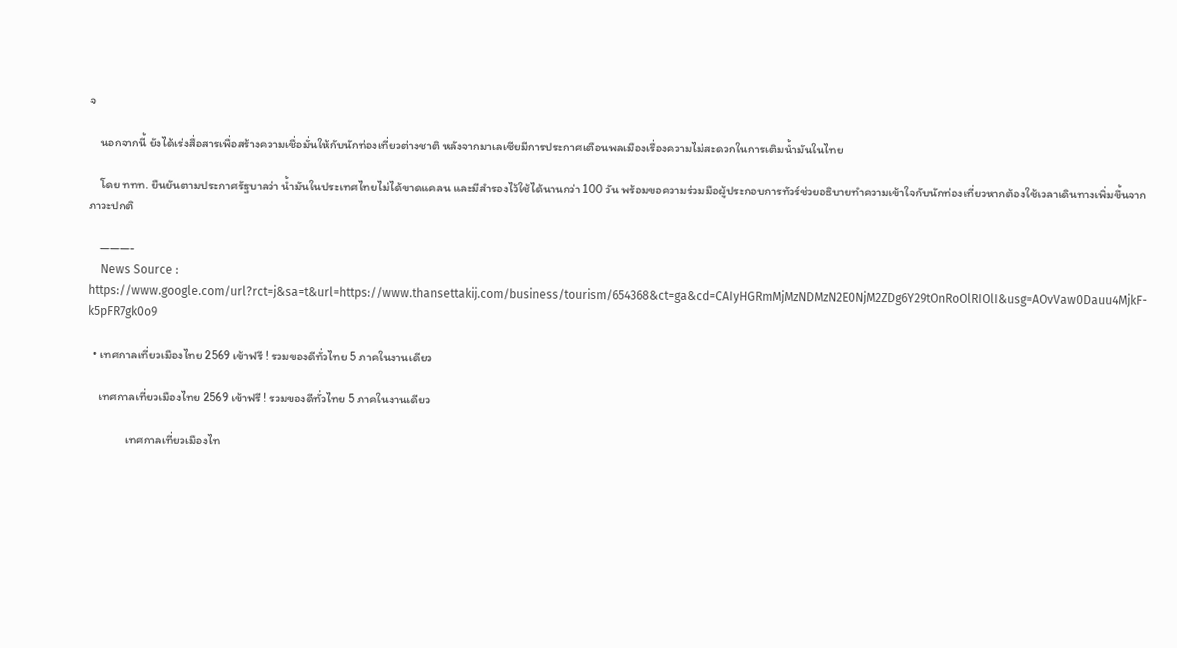จ

    นอกจากนี้ ยังได้เร่งสื่อสารเพื่อสร้างความเชื่อมั่นให้กับนักท่องเที่ยวต่างชาติ หลังจากมาเลเซียมีการประกาศเตือนพลเมืองเรื่องความไม่สะดวกในการเติมน้ำมันในไทย

    โดย ททท. ยืนยันตามประกาศรัฐบาลว่า น้ำมันในประเทศไทยไม่ได้ขาดแคลน และมีสำรองไว้ใช้ได้นานกว่า 100 วัน พร้อมขอความร่วมมือผู้ประกอบการทัวร์ช่วยอธิบายทำความเข้าใจกับนักท่องเที่ยวหากต้องใช้เวลาเดินทางเพิ่มขึ้นจากภาวะปกติ

    ———-
    News Source : https://www.google.com/url?rct=j&sa=t&url=https://www.thansettakij.com/business/tourism/654368&ct=ga&cd=CAIyHGRmMjMzNDMzN2E0NjM2ZDg6Y29tOnRoOlRIOlI&usg=AOvVaw0Dauu4MjkF-k5pFR7gk0o9

  • เทศกาลเที่ยวเมืองไทย 2569 เข้าฟรี ! รวมของดีทั่วไทย 5 ภาคในงานเดียว

    เทศกาลเที่ยวเมืองไทย 2569 เข้าฟรี ! รวมของดีทั่วไทย 5 ภาคในงานเดียว

              เทศกาลเที่ยวเมืองไท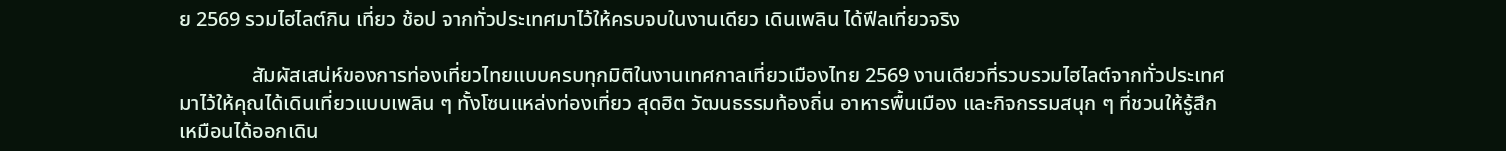ย 2569 รวมไฮไลต์กิน เที่ยว ช้อป จากทั่วประเทศมาไว้ให้ครบจบในงานเดียว เดินเพลิน ได้ฟีลเที่ยวจริง

              สัมผัสเสน่ห์ของการท่องเที่ยวไทยแบบครบทุกมิติในงานเทศกาลเที่ยวเมืองไทย 2569 งานเดียวที่รวบรวมไฮไลต์จากทั่วประเทศมาไว้ให้คุณได้เดินเที่ยวแบบเพลิน ๆ ทั้งโซนแหล่งท่องเที่ยว สุดฮิต วัฒนธรรมท้องถิ่น อาหารพื้นเมือง และกิจกรรมสนุก ๆ ที่ชวนให้รู้สึกเหมือนได้ออกเดิน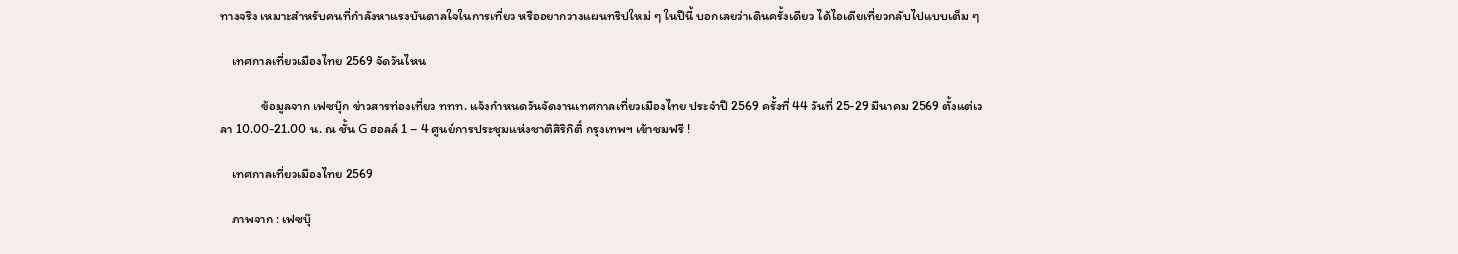ทางจริง เหมาะสำหรับคนที่กำลังหาแรงบันดาลใจในการเที่ยว หรืออยากวางแผนทริปใหม่ ๆ ในปีนี้ บอกเลยว่าเดินครั้งเดียว ได้ไอเดียเที่ยวกลับไปแบบเต็ม ๆ

    เทศกาลเที่ยวเมืองไทย 2569 จัดวันไหน

              ข้อมูลจาก เฟซบุ๊ก ข่าวสารท่องเที่ยว ททท. แจ้งกำหนดวันจัดงานเทศกาลเที่ยวเมืองไทย ประจำปี 2569 ครั้งที่ 44 วันที่ 25-29 มีนาคม 2569 ตั้งแต่เวลา 10.00-21.00 น. ณ ชั้น G ฮอลล์ 1 – 4 ศูนย์การประชุมแห่งชาติสิริกิติ์ กรุงเทพฯ เข้าชมฟรี !

    เทศกาลเที่ยวเมืองไทย 2569

    ภาพจาก : เฟซบุ๊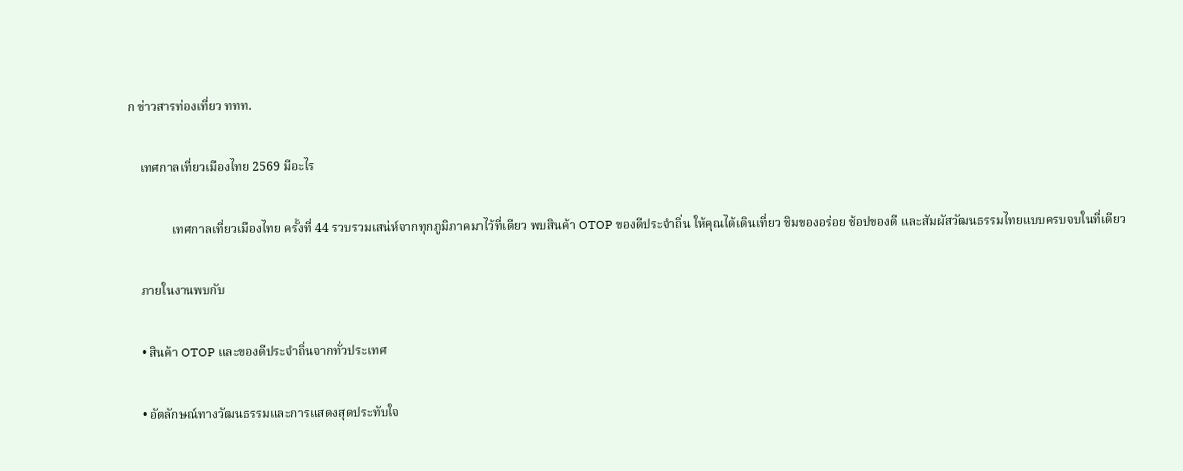ก ข่าวสารท่องเที่ยว ททท.

    เทศกาลเที่ยวเมืองไทย 2569 มีอะไร

              เทศกาลเที่ยวเมืองไทย ครั้งที่ 44 รวบรวมเสน่ห์จากทุกภูมิภาคมาไว้ที่เดียว พบสินค้า OTOP ของดีประจำถิ่น ให้คุณได้เดินเที่ยว ชิมของอร่อย ช้อปของดี และสัมผัสวัฒนธรรมไทยแบบครบจบในที่เดียว

    ภายในงานพบกับ

    • สินค้า OTOP และของดีประจำถิ่นจากทั่วประเทศ

    • อัตลักษณ์ทางวัฒนธรรมและการแสดงสุดประทับใจ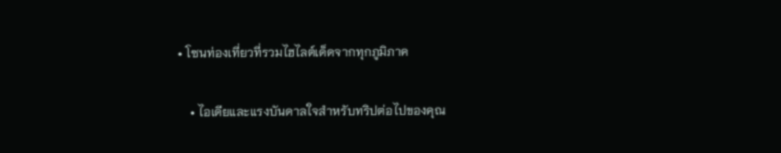• โซนท่องเที่ยวที่รวมไฮไลต์เด็ดจากทุกภูมิภาค

    • ไอเดียและแรงบันดาลใจสำหรับทริปต่อไปของคุณ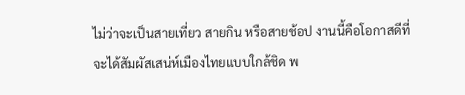ไม่ว่าจะเป็นสายเที่ยว สายกิน หรือสายช้อป งานนี้คือโอกาสดีที่จะได้สัมผัสเสน่ห์เมืองไทยแบบใกล้ชิด พ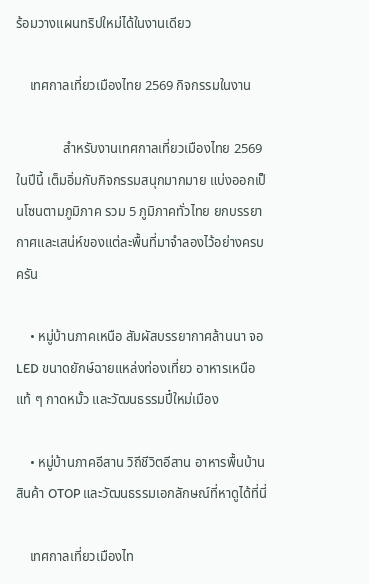ร้อมวางแผนทริปใหม่ได้ในงานเดียว

    เทศกาลเที่ยวเมืองไทย 2569 กิจกรรมในงาน

              สำหรับงานเทศกาลเที่ยวเมืองไทย 2569 ในปีนี้ เต็มอิ่มกับกิจกรรมสนุกมากมาย แบ่งออกเป็นโซนตามภูมิภาค รวม 5 ภูมิภาคทั่วไทย ยกบรรยากาศและเสน่ห์ของแต่ละพื้นที่มาจำลองไว้อย่างครบครัน

    • หมู่บ้านภาคเหนือ สัมผัสบรรยากาศล้านนา จอ LED ขนาดยักษ์ฉายแหล่งท่องเที่ยว อาหารเหนือแท้ ๆ กาดหมั้ว และวัฒนธรรมปี๋ใหม่เมือง

    • หมู่บ้านภาคอีสาน วิถีชีวิตอีสาน อาหารพื้นบ้าน สินค้า OTOP และวัฒนธรรมเอกลักษณ์ที่หาดูได้ที่นี่

    เทศกาลเที่ยวเมืองไท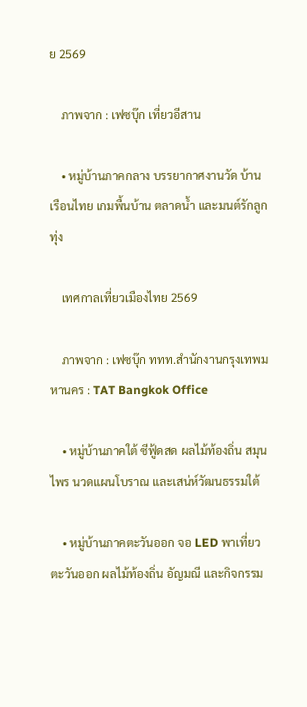ย 2569

    ภาพจาก : เฟซบุ๊ก เที่ยวอีสาน

    • หมู่บ้านภาคกลาง บรรยากาศงานวัด บ้านเรือนไทย เกมพื้นบ้าน ตลาดน้ำ และมนต์รักลูกทุ่ง

    เทศกาลเที่ยวเมืองไทย 2569

    ภาพจาก : เฟซบุ๊ก ททท.สำนักงานกรุงเทพมหานคร : TAT Bangkok Office

    • หมู่บ้านภาคใต้ ซีฟู้ดสด ผลไม้ท้องถิ่น สมุนไพร นวดแผนโบราณ และเสน่ห์วัฒนธรรมใต้

    • หมู่บ้านภาคตะวันออก จอ LED พาเที่ยวตะวันออก ผลไม้ท้องถิ่น อัญมณี และกิจกรรม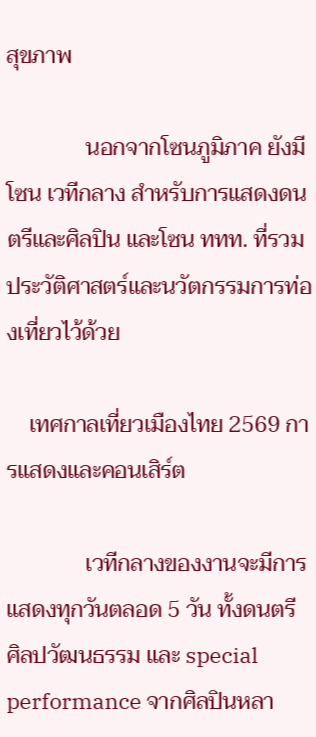สุขภาพ

              นอกจากโซนภูมิภาค ยังมีโซน เวทีกลาง สำหรับการแสดงดนตรีและศิลปิน และโซน ททท. ที่รวมประวัติศาสตร์และนวัตกรรมการท่องเที่ยวไว้ด้วย

    เทศกาลเที่ยวเมืองไทย 2569 การแสดงและคอนเสิร์ต

              เวทีกลางของงานจะมีการแสดงทุกวันตลอด 5 วัน ทั้งดนตรี ศิลปวัฒนธรรม และ special performance จากศิลปินหลา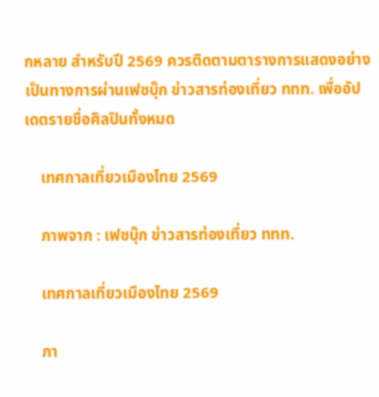กหลาย สำหรับปี 2569 ควรติดตามตารางการแสดงอย่างเป็นทางการผ่านเฟซบุ๊ก ข่าวสารท่องเที่ยว ททท. เพื่ออัปเดตรายชื่อศิลปินทั้งหมด

    เทศกาลเที่ยวเมืองไทย 2569

    ภาพจาก : เฟซบุ๊ก ข่าวสารท่องเที่ยว ททท.

    เทศกาลเที่ยวเมืองไทย 2569

    ภา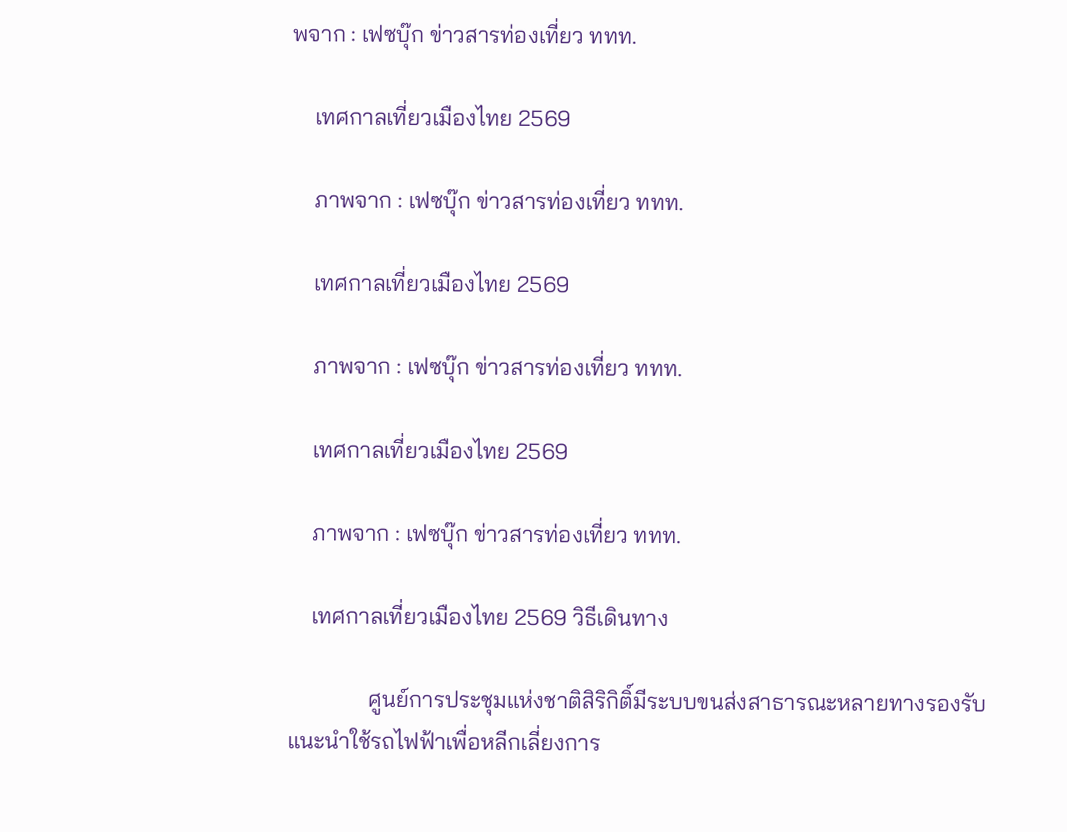พจาก : เฟซบุ๊ก ข่าวสารท่องเที่ยว ททท.

    เทศกาลเที่ยวเมืองไทย 2569

    ภาพจาก : เฟซบุ๊ก ข่าวสารท่องเที่ยว ททท.

    เทศกาลเที่ยวเมืองไทย 2569

    ภาพจาก : เฟซบุ๊ก ข่าวสารท่องเที่ยว ททท.

    เทศกาลเที่ยวเมืองไทย 2569

    ภาพจาก : เฟซบุ๊ก ข่าวสารท่องเที่ยว ททท.

    เทศกาลเที่ยวเมืองไทย 2569 วิธีเดินทาง

              ศูนย์การประชุมแห่งชาติสิริกิติ์มีระบบขนส่งสาธารณะหลายทางรองรับ แนะนำใช้รถไฟฟ้าเพื่อหลีกเลี่ยงการ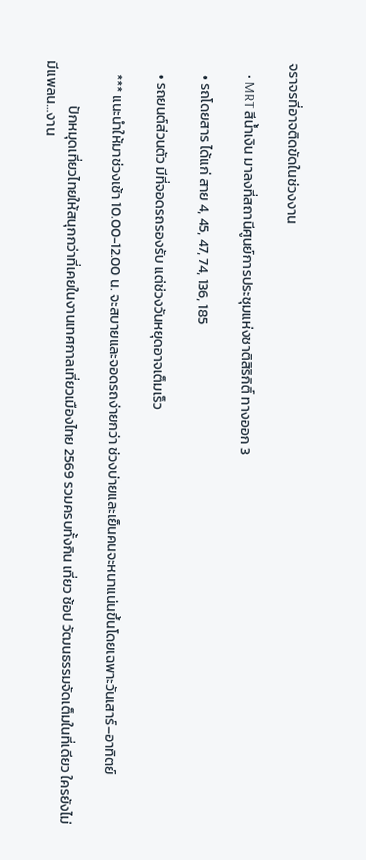จราจรที่อาจติดขัดในช่วงงาน

    • MRT สีน้ำเงิน มาลงที่สถานีศูนย์การประชุมแห่งชาติสิริกิติ์ ทางออก 3

    • รถโดยสาร ได้แก่ สาย 4, 45, 47, 74, 136, 185

    • รถยนต์ส่วนตัว มีที่จอดรถรองรับ แต่ช่วงวันหยุดอาจเต็มเร็ว

    *** แนะนำให้มาช่วงเช้า 10.00-12.00 น. จะสบายและจอดรถง่ายกว่า ช่วงบ่ายและเย็นคนจะหนาแน่นขึ้นโดยเฉพาะวันเสาร์–อาทิตย์

              ปักหมุดเที่ยวไทยให้สนุกกว่าที่เคยในงานเทศกาลเที่ยวเมืองไทย 2569 รวมครบทั้งกิน เที่ยว ช้อป วัฒนธรรมจัดเต็มในที่เดียว ใครยังไม่มีแพลน…งาน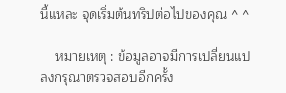นี้แหละ จุดเริ่มต้นทริปต่อไปของคุณ ^ ^

    หมายเหตุ : ข้อมูลอาจมีการเปลี่ยนแปลงกรุณาตรวจสอบอีกครั้ง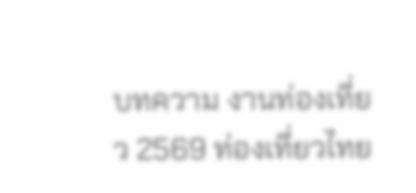บทความ งานท่องเที่ยว 2569 ท่องเที่ยวไทย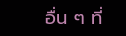อื่น ๆ ที่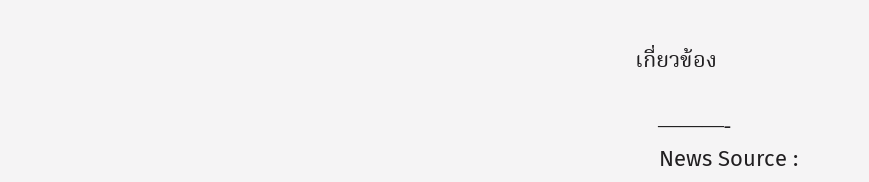เกี่ยวข้อง

    ———-
    News Source :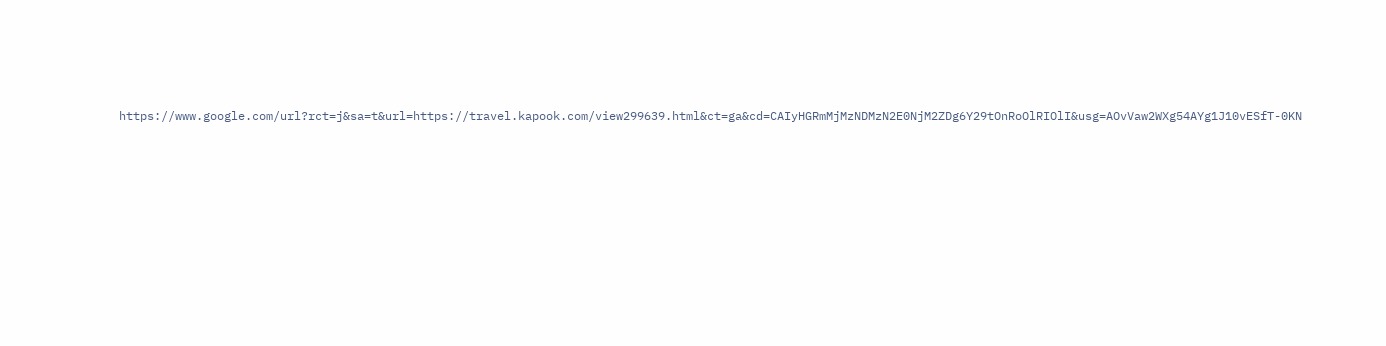https://www.google.com/url?rct=j&sa=t&url=https://travel.kapook.com/view299639.html&ct=ga&cd=CAIyHGRmMjMzNDMzN2E0NjM2ZDg6Y29tOnRoOlRIOlI&usg=AOvVaw2WXg54AYg1J10vESfT-0KN